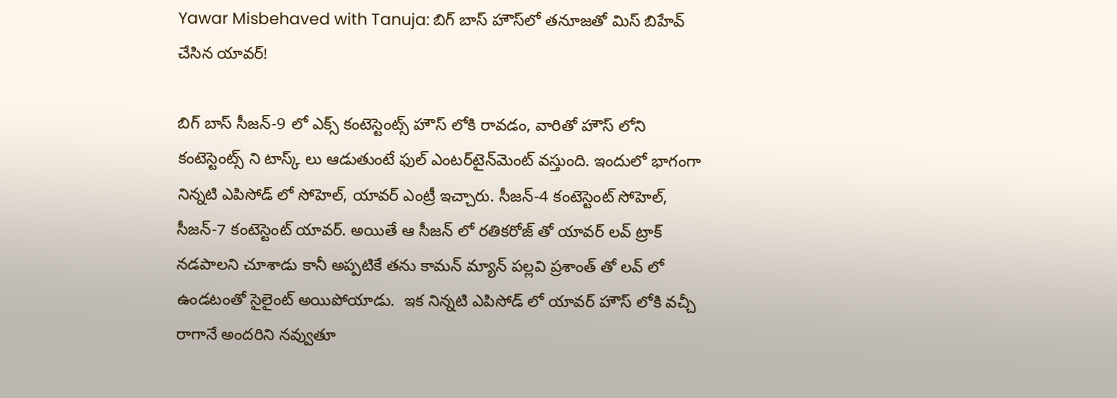Yawar Misbehaved with Tanuja: బిగ్ బాస్ హౌస్‌లో తనూజతో మిస్ బిహేవ్ చేసిన యావర్!

బిగ్ బాస్ సీజన్-9 లో ఎక్స్ కంటెస్టెంట్స్ హౌస్ లోకి రావడం, వారితో హౌస్ లోని కంటెస్టెంట్స్ ని టాస్క్ లు ఆడుతుంటే ఫుల్ ఎంటర్‌టైన్‌మెంట్ వస్తుంది. ఇందులో భాగంగా నిన్నటి ఎపిసోడ్ లో సోహెల్, యావర్ ఎంట్రీ ఇచ్చారు. సీజన్-4 కంటెస్టెంట్ సోహెల్, సీజన్-7 కంటెస్టెంట్ యావర్. అయితే ఆ సీజన్ లో రతికరోజ్ తో యావర్ లవ్ ట్రాక్ నడపాలని చూశాడు కానీ అప్పటికే తను కామన్ మ్యాన్ పల్లవి ప్రశాంత్ తో లవ్ లో ఉండటంతో సైలైంట్ అయిపోయాడు.  ఇక నిన్నటి ఎపిసోడ్ లో యావర్ హౌస్ లోకి వచ్చీ రాగానే అందరిని నవ్వుతూ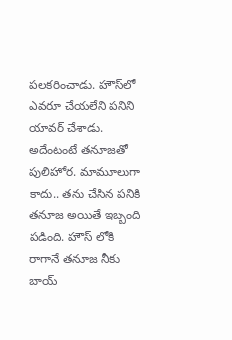పలకరించాడు. హౌస్‌లో ఎవరూ చేయలేని పనిని యావర్ చేశాడు. అదేంటంటే తనూజతో పులిహోర. మామూలుగా కాదు.. తను చేసిన పనికి తనూజ అయితే ఇబ్బంది పడింది. హౌస్ లోకి రాగానే తనూజ నీకు బాయ్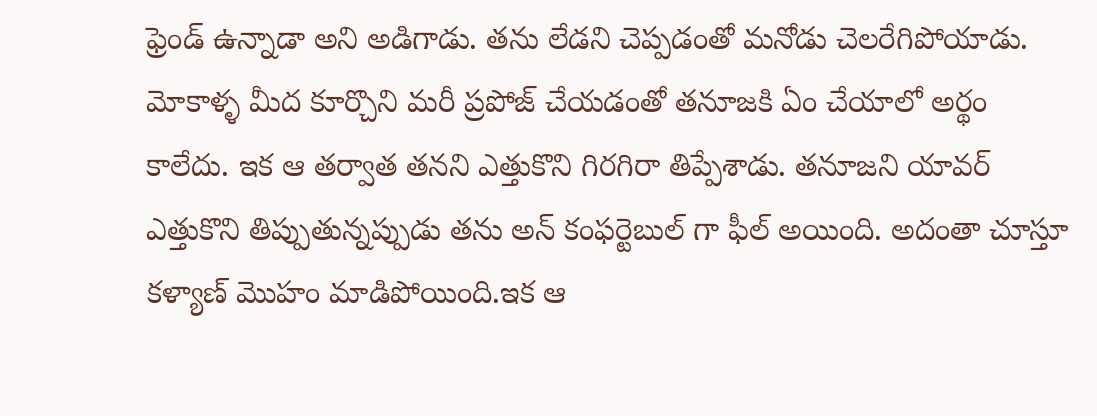ఫ్రెండ్ ఉన్నాడా అని అడిగాడు. తను లేడని చెప్పడంతో మనోడు చెలరేగిపోయాడు. మోకాళ్ళ మీద కూర్చొని మరీ ప్రపోజ్ చేయడంతో తనూజకి ఏం చేయాలో అర్థం కాలేదు. ఇక ఆ తర్వాత తనని ఎత్తుకొని గిరగిరా తిప్పేశాడు. తనూజని యావర్ ఎత్తుకొని తిప్పుతున్నప్పుడు తను అన్ కంఫర్టెబుల్ గా ఫీల్ అయింది. అదంతా చూస్తూ కళ్యాణ్ మొహం మాడిపోయింది.ఇక ఆ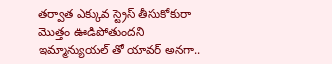తర్వాత ఎక్కువ స్ట్రెస్ తీసుకోకురా మొత్తం ఊడిపోతుందని ఇమ్మాన్యుయల్ తో యావర్ అనగా..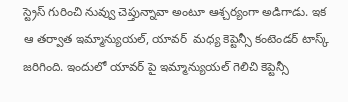స్ట్రెస్ గురించి నువ్వు చెప్తున్నావా అంటూ ఆశ్చర్యంగా అడిగాడు. ఇక ఆ తర్వాత ఇమ్మాన్యుయల్, యావర్  మధ్య కెప్టెన్సీ కంటెండర్ టాస్క్ జరిగింది. ఇందులో యావర్ పై ఇమ్మాన్యుయల్ గెలిచి కెప్టెన్సీ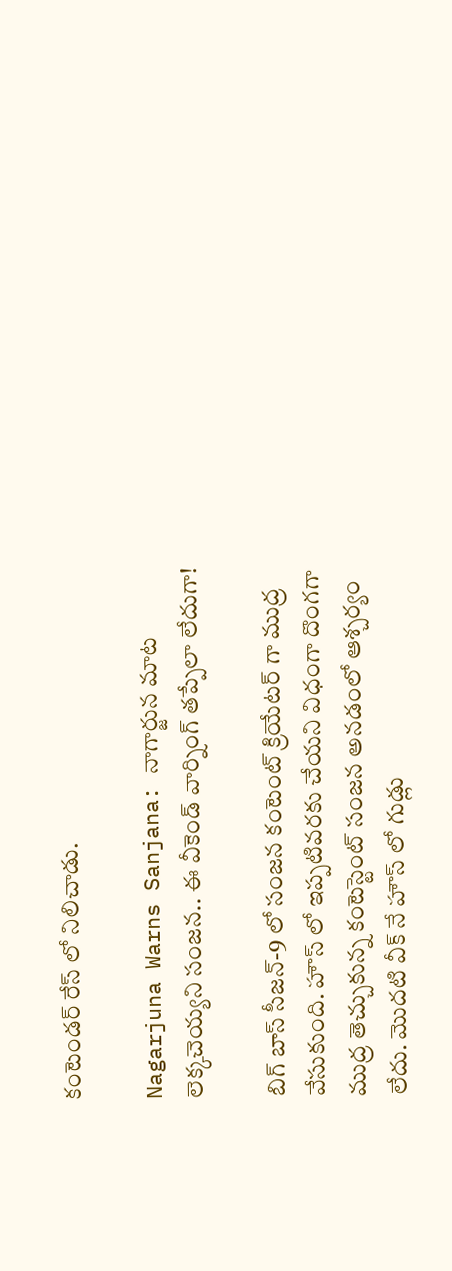కంటెండర్ రేస్ లో నిలిచాడు.

Nagarjuna Warns Sanjana: నాగార్జున మాట లెక్కచెయ్యని సంజన.. ఈ వీకెండ్ వార్నింగ్ తప్పేలా లేదుగా!

బిగ్ బాస్ సీజన్-9 లో సంజన కంటెంట్ క్రియేటర్ గా ముద్ర వేసుకుంది. హౌస్ లో ఇప్పటివరకు చేయని విధంగా దొంగగా ముద్ర తెచ్చుకున్న కంటెస్టెంట్ సంజన అనడంలో ఆశ్చర్యం లేదు. మొదటి వీక్ నే హౌస్ లో గుడ్లు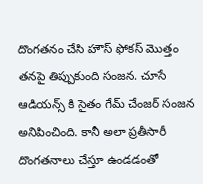దొంగతనం చేసి హౌస్ ఫోకస్ మొత్తం తనపై తిప్పుకుంది సంజన. చూసే ఆడియన్స్ కి సైతం గేమ్ చేంజర్ సంజన అనిపించింది. కానీ అలా ప్రతీసారీ దొంగతనాలు చేస్తూ ఉండడంతో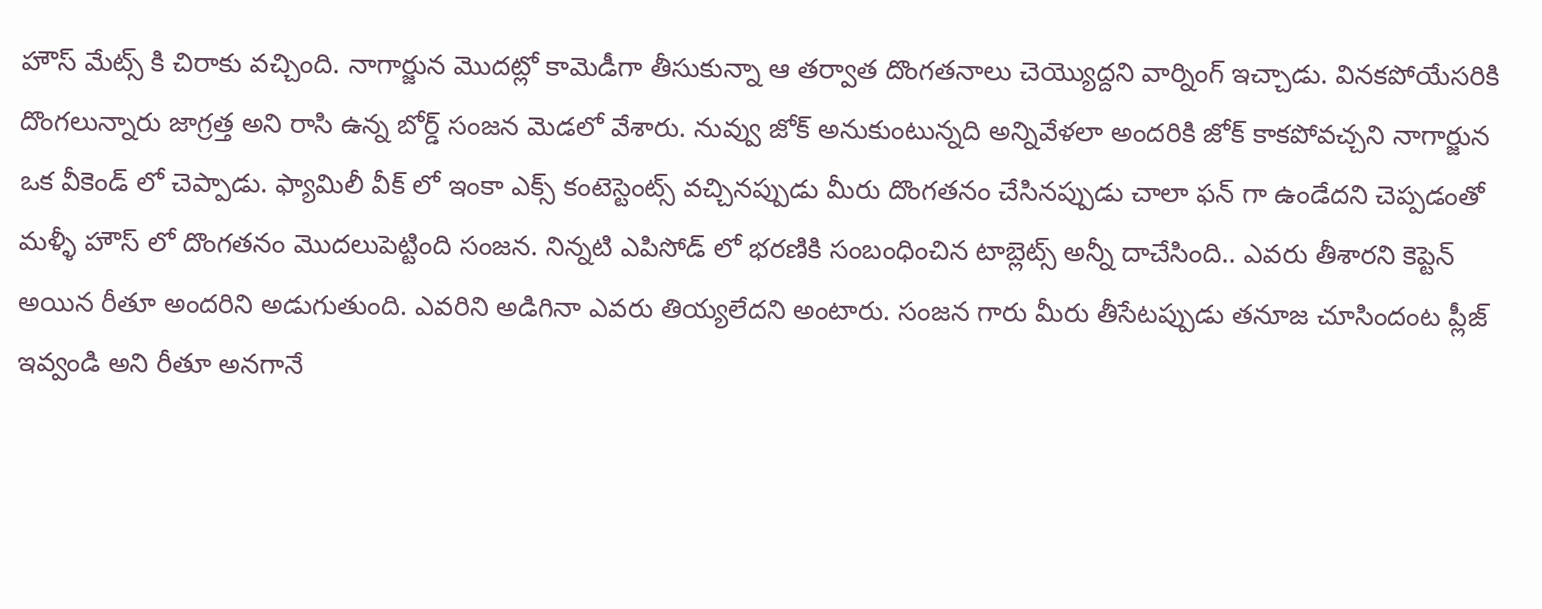హౌస్ మేట్స్ కి చిరాకు వచ్చింది. నాగార్జున మొదట్లో కామెడీగా తీసుకున్నా ఆ తర్వాత దొంగతనాలు చెయ్యొద్దని వార్నింగ్ ఇచ్చాడు. వినకపోయేసరికి  దొంగలున్నారు జాగ్రత్త అని రాసి ఉన్న బోర్డ్ సంజన మెడలో వేశారు. నువ్వు జోక్ అనుకుంటున్నది అన్నివేళలా అందరికి జోక్ కాకపోవచ్చని నాగార్జున ఒక వీకెండ్ లో చెప్పాడు. ఫ్యామిలీ వీక్ లో ఇంకా ఎక్స్ కంటెస్టెంట్స్ వచ్చినప్పుడు మీరు దొంగతనం చేసినప్పుడు చాలా ఫన్ గా ఉండేదని చెప్పడంతో మళ్ళీ హౌస్ లో దొంగతనం మొదలుపెట్టింది సంజన. నిన్నటి ఎపిసోడ్ లో భరణికి సంబంధించిన టాబ్లెట్స్ అన్నీ దాచేసింది.. ఎవరు తీశారని కెప్టెన్ అయిన రీతూ అందరిని అడుగుతుంది. ఎవరిని అడిగినా ఎవరు తియ్యలేదని అంటారు. సంజన గారు మీరు తీసేటప్పుడు తనూజ చూసిందంట ప్లీజ్ ఇవ్వండి అని రీతూ అనగానే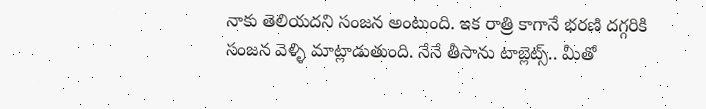నాకు తెలియదని సంజన అంటుంది. ఇక రాత్రి కాగానే భరణి దగ్గరికి సంజన వెళ్ళి మాట్లాడుతుంది. నేనే తీసాను టాబ్లెట్స్.. మీతో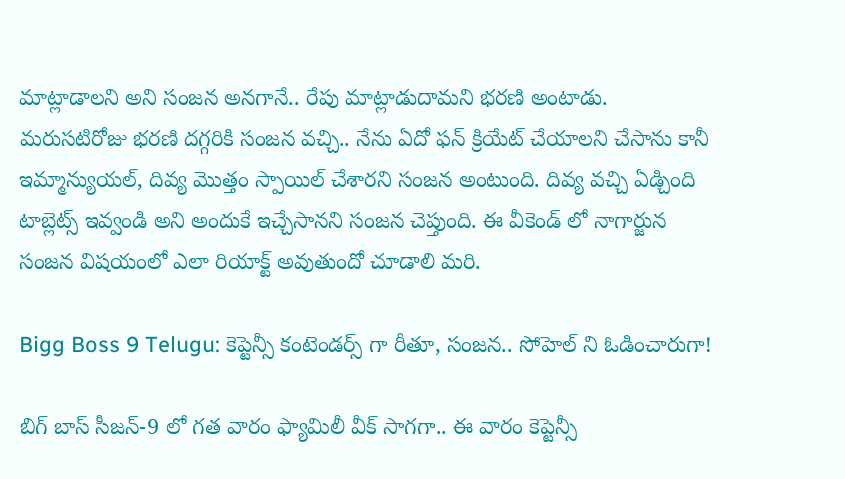మాట్లాడాలని అని సంజన అనగానే.. రేపు మాట్లాడుదామని భరణి అంటాడు. మరుసటిరోజు భరణి దగ్గరికి సంజన వచ్చి.. నేను ఏదో ఫన్ క్రియేట్ చేయాలని చేసాను కానీ ఇమ్మాన్యుయల్, దివ్య మొత్తం స్పాయిల్ చేశారని సంజన అంటుంది. దివ్య వచ్చి ఏడ్చింది టాబ్లెట్స్ ఇవ్వండి అని అందుకే ఇచ్చేసానని సంజన చెప్తుంది. ఈ వీకెండ్ లో నాగార్జున సంజన విషయంలో ఎలా రియాక్ట్ అవుతుందో చూడాలి మరి.

Bigg Boss 9 Telugu: కెప్టెన్సీ కంటెండర్స్ గా రీతూ, సంజన.. సోహెల్ ని ఓడించారుగా!

బిగ్ బాస్ సీజన్-9 లో గత వారం ఫ్యామిలీ వీక్ సాగగా.. ఈ వారం కెప్టెన్సీ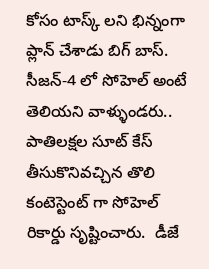కోసం టాస్క్ లని భిన్నంగా ప్లాన్ చేశాడు బిగ్ బాస్. సీజన్-4 లో సోహెల్ అంటే తెలియని వాళ్ళుండరు.. పాతిలక్షల సూట్ కేస్ తీసుకొనివచ్చిన తొలి కంటెస్టెంట్ గా సోహెల్ రికార్డు సృష్టించారు.  డీజే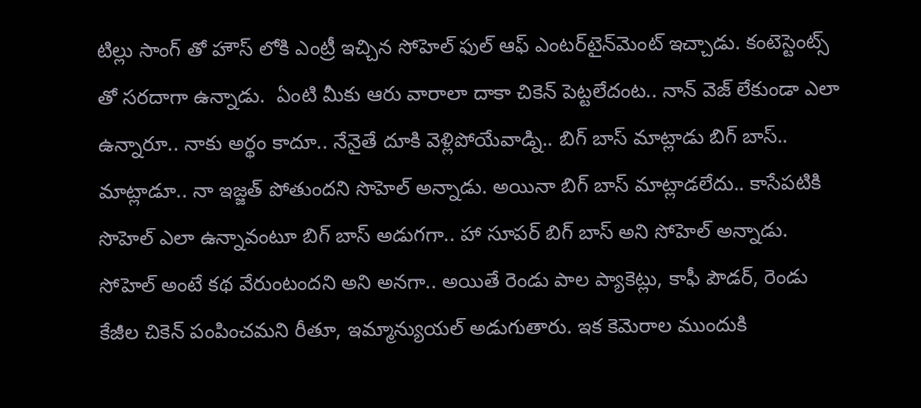టిల్లు సాంగ్ తో హౌస్ లోకి ఎంట్రీ ఇచ్చిన సోహెల్ ఫుల్ ఆఫ్ ఎంటర్‌టైన్‌మెంట్ ఇచ్చాడు. కంటెస్టెంట్స్ తో సరదాగా ఉన్నాడు.  ఏంటి మీకు ఆరు వారాలా దాకా చికెన్ పెట్టలేదంట.. నాన్ వెజ్ లేకుండా ఎలా ఉన్నారూ.. నాకు అర్థం కాదూ.. నేనైతే దూకి వెళ్లిపోయేవాడ్ని.. బిగ్ బాస్ మాట్లాడు బిగ్ బాస్.. మాట్లాడూ.. నా ఇజ్జత్ పోతుందని సొహెల్ అన్నాడు. అయినా బిగ్ బాస్ మాట్లాడలేదు.. కాసేపటికి సొహెల్ ఎలా ఉన్నావంటూ బిగ్ బాస్ అడుగగా.. హా సూపర్ బిగ్ బాస్ అని సోహెల్ అన్నాడు. సోహెల్ అంటే కథ వేరుంటందని అని అనగా.. అయితే రెండు పాల ప్యాకెట్లు, కాఫీ పౌడర్, రెండు కేజీల చికెన్ పంపించమని రీతూ, ఇమ్మాన్యుయల్ అడుగుతారు. ఇక కెమెరాల ముందుకి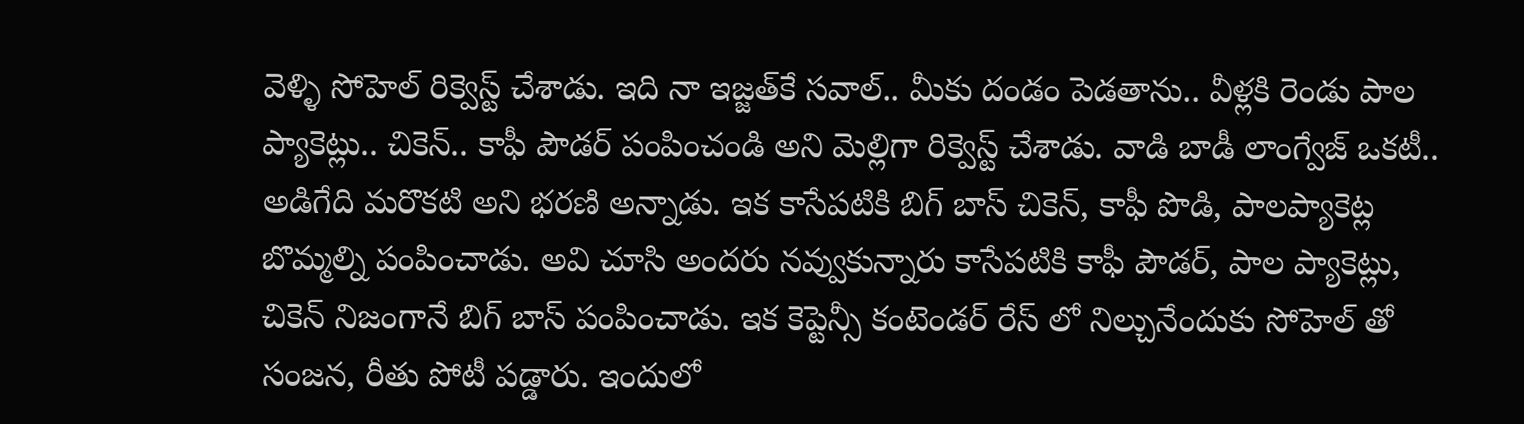వెళ్ళి సోహెల్ రిక్వెస్ట్ చేశాడు. ఇది నా ఇజ్జత్‌కే సవాల్.. మీకు దండం పెడతాను.. వీళ్లకి రెండు పాల ప్యాకెట్లు.. చికెన్.. కాఫీ పౌడర్ పంపించండి అని మెల్లిగా రిక్వెస్ట్ చేశాడు. వాడి బాడీ లాంగ్వేజ్ ఒకటీ.. అడిగేది మరొకటి అని భరణి అన్నాడు. ఇక కాసేపటికి బిగ్ బాస్ చికెన్, కాఫీ పొడి, పాలప్యాకెట్ల బొమ్మల్ని పంపించాడు. అవి చూసి అందరు నవ్వుకున్నారు కాసేపటికి కాఫీ పౌడర్, పాల ప్యాకెట్లు, చికెన్ నిజంగానే బిగ్ బాస్ పంపించాడు. ఇక కెప్టెన్సీ కంటెండర్ రేస్ లో నిల్చునేందుకు సోహెల్ తో సంజన, రీతు పోటీ పడ్డారు. ఇందులో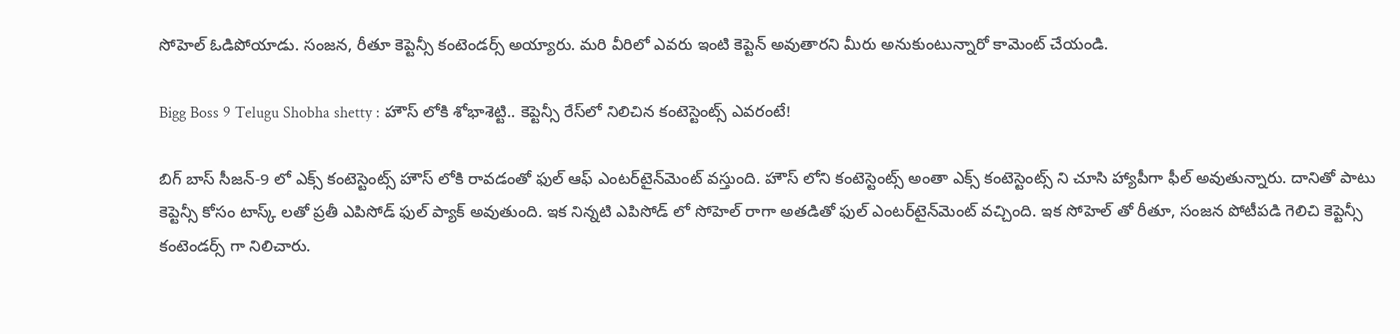సోహెల్ ఓడిపోయాడు. సంజన, రీతూ కెప్టెన్సీ కంటెండర్స్ అయ్యారు. మరి వీరిలో ఎవరు ఇంటి కెప్టెన్ అవుతారని మీరు అనుకుంటున్నారో కామెంట్ చేయండి.

Bigg Boss 9 Telugu Shobha shetty : హౌస్ లోకి శోభాశెట్టి.. కెప్టెన్సీ రేస్‌లో నిలిచిన కంటెస్టెంట్స్ ఎవరంటే!

బిగ్ బాస్ సీజన్-9 లో ఎక్స్ కంటెస్టెంట్స్ హౌస్ లోకి రావడంతో ఫుల్ ఆఫ్ ఎంటర్‌టైన్‌మెంట్ వస్తుంది. హౌస్ లోని కంటెస్టెంట్స్ అంతా ఎక్స్ కంటెస్టెంట్స్ ని చూసి హ్యాపీగా ఫీల్ అవుతున్నారు. దానితో పాటు కెప్టెన్సీ కోసం టాస్క్ లతో ప్రతీ ఎపిసోడ్ ఫుల్ ప్యాక్ అవుతుంది. ఇక నిన్నటి ఎపిసోడ్ లో సోహెల్ రాగా అతడితో ఫుల్ ఎంటర్‌టైన్‌మెంట్ వచ్చింది. ఇక సోహెల్ తో రీతూ, సంజన పోటీపడి గెలిచి కెప్టెన్సీ కంటెండర్స్ గా నిలిచారు.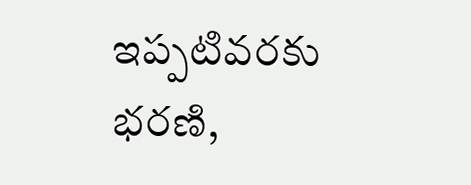ఇప్పటివరకు భరణి,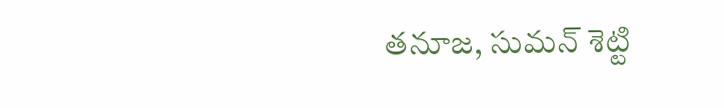తనూజ, సుమన్ శెట్టి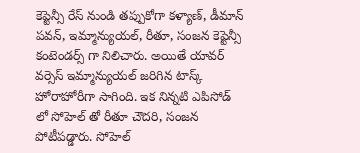కెప్టెన్సీ రేస్ నుండి తప్పుకోగా కళ్యాణ్, డీమాన్ పవన్, ఇమ్మాన్యుయల్, రీతూ, సంజన కెప్టెన్సీ కంటెండర్స్ గా నిలిచారు. అయితే యావర్ వర్సెస్ ఇమ్మాన్యుయల్ జరిగిన టాస్క్ హోరాహోరీగా సాగింది. ఇక నిన్నటి ఎపిసోడ్ లో సోహెల్ తో రీతూ చౌదరి, సంజన పోటీపడ్డారు. సోహెల్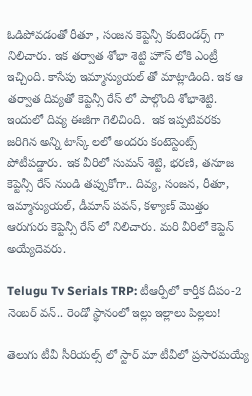ఓడిపోవడంతో రీతూ , సంజన కెప్టెన్సీ కంటెండర్స్ గా నిలిచారు‌. ఇక తర్వాత శోభా శెట్టి హౌస్ లోకి ఎంట్రీ ఇచ్చింది. కాసేపు ఇమ్మాన్యుయల్ తో మాట్లాడింది. ఇక ఆ తర్వాత దివ్యతో కెప్టెన్సీ రేస్ లో పాల్గొంది శోభాశెట్టి. ఇందులో దివ్య ఈజీగా గెలిచింది.  ఇక ఇప్పటివరకు జరిగిన అన్ని టాస్క్ లలో అందరు కంటెస్టెంట్స్ పోటీపడ్డారు. ఇక వీరిలో సుమన్ శెట్టి, భరణి, తనూజ కెప్టెన్సీ రేస్ నుండి తప్పుకోగా.. దివ్య, సంజన, రీతూ, ఇమ్మాన్యుయల్, డీమాన్ పవన్, కళ్యాణ్ మొత్తం ఆరుగురు కెప్టెన్సీ రేస్ లో నిలిచారు. మరి వీరిలో కెప్టెన్ అయ్యేదెవరు.

Telugu Tv Serials TRP: టీఆర్పీలో కార్తీక దీపం-2 నెంబర్ వన్.. రెండో స్థానంలో ఇల్లు ఇల్లాలు పిల్లలు!

తెలుగు టీవీ సీరియల్స్ లో స్టార్ మా టీవీలో ప్రసారమయ్యే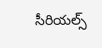సీరియల్స్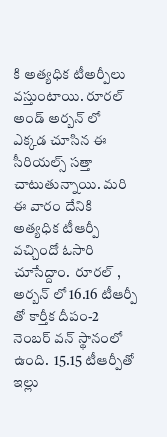కి అత్యధిక టీఅర్పీలు వస్తుంటాయి. రూరల్ అండ్ అర్బన్ లో ఎక్కడ చూసిన ఈ సీరియల్స్ సత్తా చాటుతున్నాయి. మరి ఈ వారం దేనికి అత్యధిక టీఆర్పీ వచ్చిందో ఓసారి చూసేద్దాం.  రూరల్ , అర్బన్ లో 16.16 టీఆర్పీ తో కార్తీక దీపం-2 నెంబర్ వన్ స్థానంలో ఉంది.  15.15 టీఆర్పీతో ఇల్లు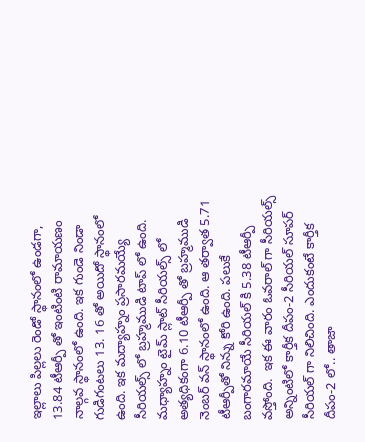ఇల్లాలు పిల్లలు రెండో స్థానంలో ఉండగా, 13.84 టీఆర్పీ తో ఇంటింటి రామాయణం నాల్గవ స్థానంలో ఉంది. ఇక గుండె నిండా గుడిగంటలు 13. 16 తో అయిదో స్థానంలో ఉంది. ఇక మద్యాహ్నం ప్రసారమయ్యే సీరియల్స్ లో బ్రహ్మముడి టాప్ లో ఉంది. మధ్యాహ్నం టైమ్ స్లాట్ సీరియల్స్ లో అత్యధికంగా 6.10 టీఆర్పీ తో బ్రహ్మముడి నెంబర్ వన్ స్థానంలో ఉంది. ఆ తర్వాత 5.71 టీఆర్పీతో నిన్ను కోరి ఉంది. పలుకే బంగారమాయే సీరియల్ కి 5.38 టీఆర్పీ వస్తోంది.  ఇక ఈ వారం ఓవరాల్ గా సీరియల్స్ అన్నింటిలో కార్తీక దీపం-2 సీరియల్ సూపర్ సీరియల్ గా నిలిచింది. ఎందుకంటే కార్తీక దీపం-2 లో.. తాజా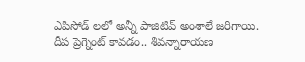ఎపిసోడ్ లలో అన్నీ పాజిటివ్ అంశాలే జరిగాయి. దీప ప్రెగ్నెంట్ కావడం.. శివన్నారాయణ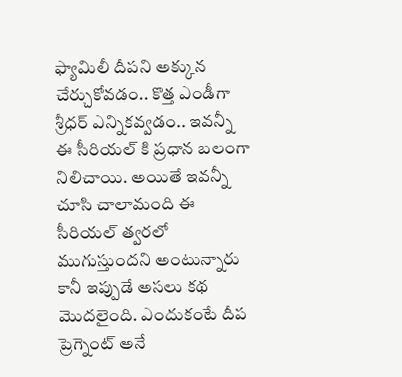ఫ్యామిలీ దీపని అక్కున చేర్చుకోవడం.. కొత్త ఎండీగా శ్రీధర్ ఎన్నికవ్వడం.. ఇవన్నీ ఈ సీరియల్ కి ప్రధాన బలంగా నిలిచాయి. అయితే ఇవన్నీ చూసి చాలామంది ఈ సీరియల్ త్వరలో ముగుస్తుందని అంటున్నారు కానీ ఇప్పుడే అసలు కథ మొదలైంది. ఎందుకంటే దీప ప్రెగ్నెంట్ అనే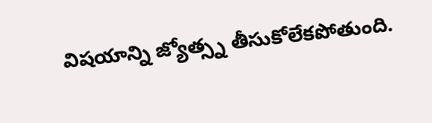విషయాన్ని జ్యోత్స్న తీసుకోలేకపోతుంది.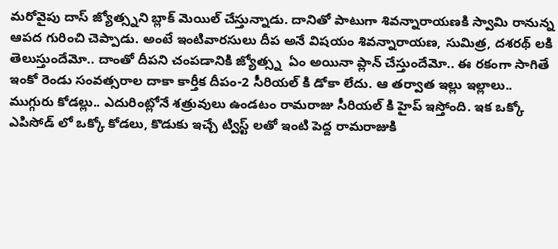మరోవైపు దాస్ జ్యోత్స్నని బ్లాక్ మెయిల్ చేస్తున్నాడు. దానితో పాటుగా శివన్నారాయణకి స్వామి రానున్న ఆపద గురించి చెప్పాడు. అంటే ఇంటివారసులు దీప అనే విషయం శివన్నారాయణ, సుమిత్ర, దశరథ్ లకి తెలుస్తుందేమో.. దాంతో దీపని చంపడానికి జ్యోత్స్న  ఏం అయినా ప్లాన్ చేస్తుందేమో.. ఈ రకంగా సాగితే ఇంకో రెండు సంవత్సరాల దాకా కార్తీక దీపం-2 సీరియల్ కి డోకా లేదు. ఆ తర్వాత ఇల్లు ఇల్లాలు.. ముగ్గురు కోడల్లు.. ఎదురింట్లోనే శత్రువులు ఉండటం రామరాజు సీరియల్ కి హైప్ ఇస్తోంది. ఇక ఒక్కో ఎపిసోడ్ లో ఒక్కో కోడలు, కొడుకు ఇచ్చే ట్విస్ట్ లతో ఇంటి పెద్ద రామరాజుకి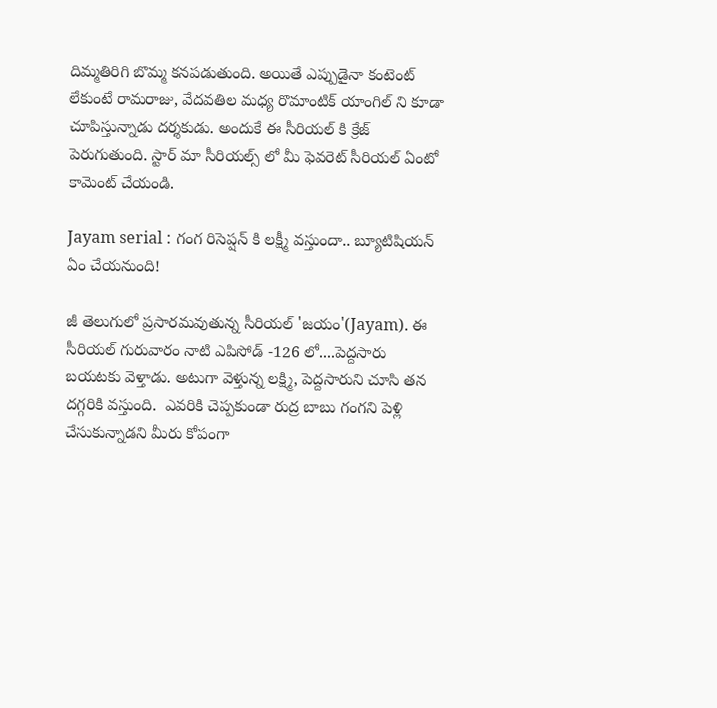దిమ్మతిరిగి బొమ్మ కనపడుతుంది. అయితే ఎప్పుడైనా కంటెంట్ లేకుంటే రామరాజు, వేదవతిల మధ్య రొమాంటిక్ యాంగిల్ ని కూడా చూపిస్తున్నాడు దర్శకుడు. అందుకే ఈ సీరియల్ కి క్రేజ్ పెరుగుతుంది. స్టార్ మా సీరియల్స్ లో మీ ఫెవరెట్ సీరియల్ ఏంటో కామెంట్ చేయండి.

Jayam serial : గంగ రిసెప్షన్ కి లక్ష్మీ వస్తుందా.. బ్యూటిషియన్ ఏం చేయనుంది!

జీ తెలుగులో ప్రసారమవుతున్న సీరియల్ 'జయం'(Jayam). ఈ సీరియల్ గురువారం నాటి ఎపిసోడ్ -126 లో....పెద్దసారు బయటకు వెళ్తాడు. అటుగా వెళ్తున్న లక్ష్మి, పెద్దసారుని చూసి తన దగ్గరికి వస్తుంది.  ఎవరికి చెప్పకుండా రుద్ర బాబు గంగని పెళ్లి చేసుకున్నాడని మీరు కోపంగా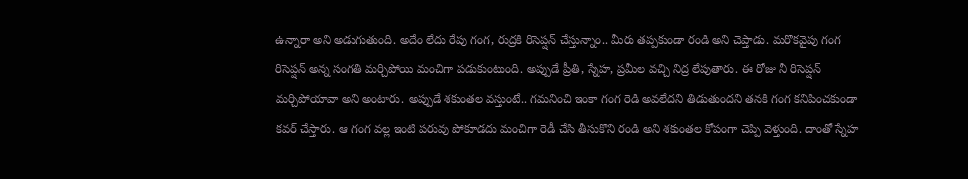ఉన్నారా అని అడుగుతుంది. అదేం లేదు రేపు గంగ, రుద్రకి రిసెప్షన్ చేస్తున్నాం.. మీరు తప్పకుండా రండి అని చెప్తాడు. మరొకవైపు గంగ రిసెప్షన్ అన్న సంగతి మర్చిపోయి మంచిగా పడుకుంటుంది. అప్పుడే ప్రీతి, స్నేహ, ప్రమీల వచ్చి నిద్ర లేపుతారు. ఈ రోజు నీ రిసెప్షన్ మర్చిపోయావా అని అంటారు. అప్పుడే శకుంతల వస్తుంటే.. గమనించి ఇంకా గంగ రెడి అవలేదని తిడుతుందని తనకి గంగ కనిపించకుండా కవర్ చేస్తారు. ఆ గంగ వల్ల ఇంటి పరువు పోకూడదు మంచిగా రెడీ చేసి తీసుకొని రండి అని శకుంతల కోపంగా చెప్పి వెళ్తుంది. దాంతో స్నేహ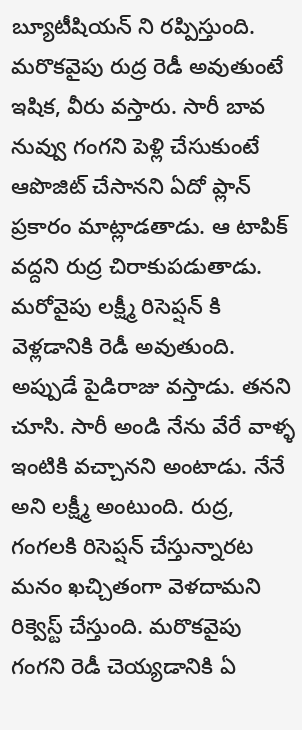బ్యూటీషియన్ ని రప్పిస్తుంది. మరొకవైపు రుద్ర రెడీ అవుతుంటే ఇషిక, వీరు వస్తారు. సారీ బావ నువ్వు గంగని పెళ్లి చేసుకుంటే ఆపొజిట్ చేసానని ఏదో ప్లాన్ ప్రకారం మాట్లాడతాడు. ఆ టాపిక్ వద్దని రుద్ర చిరాకుపడుతాడు. మరోవైపు లక్ష్మీ రిసెప్షన్ కి వెళ్లడానికి రెడీ అవుతుంది. అప్పుడే పైడిరాజు వస్తాడు. తనని చూసి. సారీ అండి నేను వేరే వాళ్ళ ఇంటికి వచ్చానని అంటాడు. నేనే అని లక్ష్మీ అంటుంది. రుద్ర, గంగలకి రిసెప్షన్ చేస్తున్నారట మనం ఖచ్చితంగా వెళదామని రిక్వెస్ట్ చేస్తుంది. మరొకవైపు గంగని రెడీ చెయ్యడానికి ఏ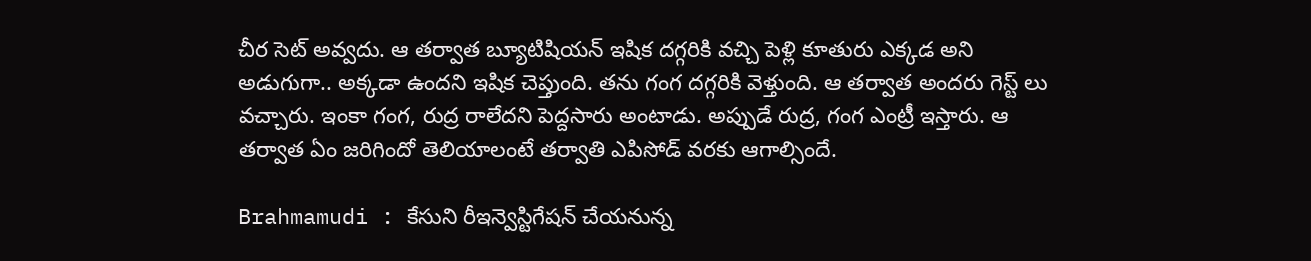చీర సెట్ అవ్వదు. ఆ తర్వాత బ్యూటిషియన్ ఇషిక దగ్గరికి వచ్చి పెళ్లి కూతురు ఎక్కడ అని అడుగుగా.. అక్కడా ఉందని ఇషిక చెప్తుంది. తను గంగ దగ్గరికి వెళ్తుంది. ఆ తర్వాత అందరు గెస్ట్ లు వచ్చారు. ఇంకా గంగ, రుద్ర రాలేదని పెద్దసారు అంటాడు‌. అప్పుడే రుద్ర, గంగ ఎంట్రీ ఇస్తారు. ఆ తర్వాత ఏం జరిగిందో తెలియాలంటే తర్వాతి ఎపిసోడ్ వరకు ఆగాల్సిందే.

Brahmamudi : కేసుని రీఇన్వెస్టిగేషన్ చేయనున్న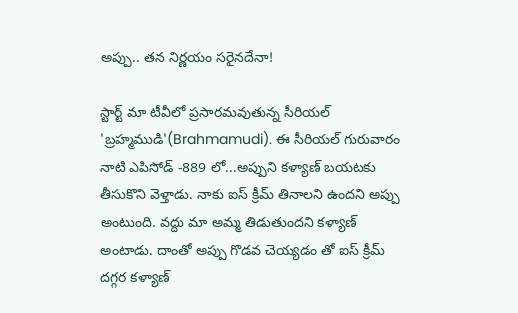అప్పు.. తన నిర్ణయం సరైనదేనా!

స్టార్ట్ మా టీవీలో ప్రసారమవుతున్న సీరియల్ 'బ్రహ్మముడి'(Brahmamudi). ఈ సీరియల్ గురువారం నాటి ఎపిసోడ్ -889 లో...అప్పుని కళ్యాణ్ బయటకు తీసుకొని వెళ్తాడు. నాకు ఐస్ క్రీమ్ తినాలని ఉందని అప్పు అంటుంది. వద్దు మా అమ్మ తిడుతుందని కళ్యాణ్ అంటాడు. దాంతో అప్పు గొడవ చెయ్యడం తో ఐస్ క్రీమ్ దగ్గర కళ్యాణ్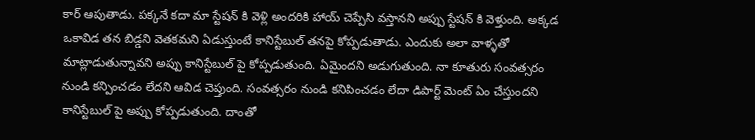కార్ ఆపుతాడు. పక్కనే కదా మా స్టేషన్ కి వెళ్లి అందరికి హాయ్ చెప్పేసి వస్తానని అప్పు స్టేషన్ కి వెళ్తుంది. అక్కడ ఒకావిడ తన బిడ్డని వెతకమని ఏడుస్తుంటే కానిస్టేబుల్ తనపై కోప్పడుతాడు. ఎందుకు అలా వాళ్ళతో మాట్లాడుతున్నావని అప్పు కానిస్టేబుల్ పై కోప్పడుతుంది. ఏమైందని అడుగుతుంది. నా కూతురు సంవత్సరం నుండి కన్పించడం లేదని ఆవిడ చెప్తుంది. సంవత్సరం నుండి కనిపించడం లేదా డిపార్ట్ మెంట్ ఏం చేస్తుందని కానిస్టేబుల్ పై అప్పు కోప్పడుతుంది. దాంతో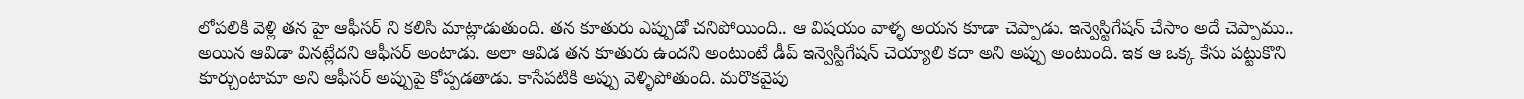లోపలికి వెళ్లి తన హై ఆఫీసర్ ని కలిసి మాట్లాడుతుంది. తన కూతురు ఎప్పుడో చనిపోయింది.. ఆ విషయం వాళ్ళ అయన కూడా చెప్పాడు. ఇన్వెస్టిగేషన్ చేసాం అదే చెప్పాము.. అయిన ఆవిడా వినట్లేదని ఆఫీసర్ అంటాడు. అలా ఆవిడ తన కూతురు ఉందని అంటుంటే డీప్ ఇన్వెస్టిగేషన్ చెయ్యాలి కదా అని అప్పు అంటుంది. ఇక ఆ ఒక్క కేసు పట్టుకొని కూర్చుంటామా అని ఆఫీసర్ అప్పుపై కోప్పడతాడు. కాసేపటికి అప్పు వెళ్ళిపోతుంది. మరొకవైపు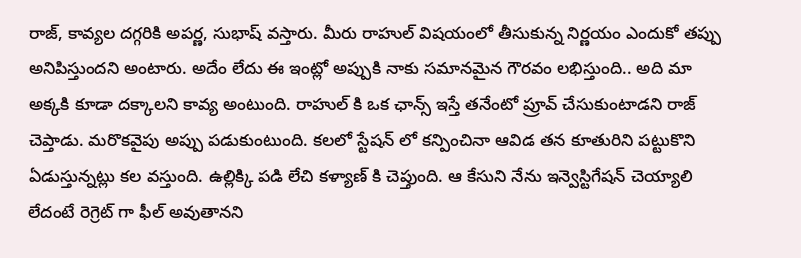రాజ్, కావ్యల దగ్గరికి అపర్ణ, సుభాష్ వస్తారు. మీరు రాహుల్ విషయంలో తీసుకున్న నిర్ణయం ఎందుకో తప్పు అనిపిస్తుందని అంటారు. అదేం లేదు ఈ ఇంట్లో అప్పుకి నాకు సమానమైన గౌరవం లభిస్తుంది.. అది మా అక్కకి కూడా దక్కాలని కావ్య అంటుంది. రాహుల్ కి ఒక ఛాన్స్ ఇస్తే తనేంటో ప్రూవ్ చేసుకుంటాడని రాజ్ చెప్తాడు. మరొకవైపు అప్పు పడుకుంటుంది. కలలో స్టేషన్ లో కన్పించినా ఆవిడ తన కూతురిని పట్టుకొని ఏడుస్తున్నట్లు కల వస్తుంది. ఉల్లిక్కి పడి లేచి కళ్యాణ్ కి చెప్తుంది. ఆ కేసుని నేను ఇన్వెస్టిగేషన్ చెయ్యాలి లేదంటే రెగ్రెట్ గా ఫీల్ అవుతానని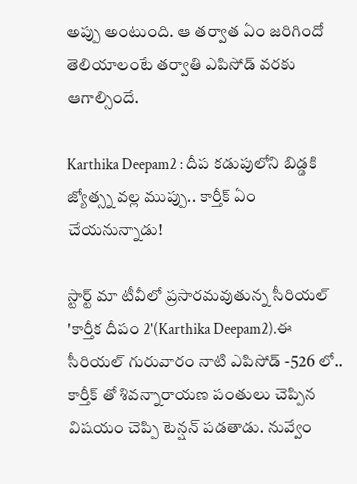అప్పు అంటుంది. ఆ తర్వాత ఏం జరిగిందో తెలియాలంటే తర్వాతి ఎపిసోడ్ వరకు ఆగాల్సిందే.

Karthika Deepam2 : దీప కడుపులోని బిడ్డకి జ్యోత్స్న వల్ల ముప్పు.. కార్తీక్ ఏం చేయనున్నాడు!

స్టార్ట్ మా టీవీలో ప్రసారమవుతున్న సీరియల్ 'కార్తీక దీపం 2'(Karthika Deepam2).ఈ సీరియల్ గురువారం నాటి ఎపిసోడ్ -526 లో.. కార్తీక్ తో శివన్నారాయణ పంతులు చెప్పిన విషయం చెప్పి టెన్షన్ పడతాడు. నువ్వేం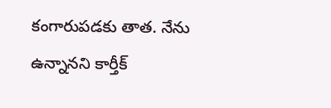కంగారుపడకు తాత. నేను ఉన్నానని కార్తీక్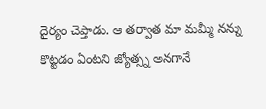దైర్యం చెప్తాడు. ఆ తర్వాత మా మమ్మీ నన్ను కొట్టడం ఏంటని జ్యోత్స్న అనగానే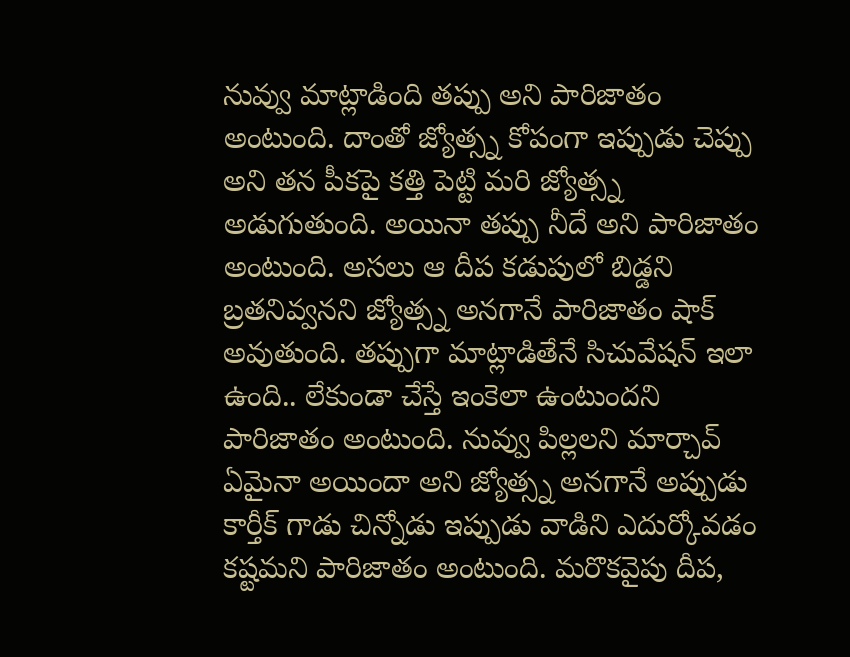నువ్వు మాట్లాడింది తప్పు అని పారిజాతం అంటుంది. దాంతో జ్యోత్స్న కోపంగా ఇప్పుడు చెప్పు అని తన పీకపై కత్తి పెట్టి మరి జ్యోత్స్న అడుగుతుంది. అయినా తప్పు నీదే అని పారిజాతం అంటుంది. అసలు ఆ దీప కడుపులో బిడ్డని బ్రతనివ్వనని జ్యోత్స్న అనగానే పారిజాతం షాక్ అవుతుంది. తప్పుగా మాట్లాడితేనే సిచువేషన్ ఇలా ఉంది.. లేకుండా చేస్తే ఇంకెలా ఉంటుందని పారిజాతం అంటుంది. నువ్వు పిల్లలని మార్చావ్ ఏమైనా అయిందా అని జ్యోత్స్న అనగానే అప్పుడు కార్తీక్ గాడు చిన్నోడు ఇప్పుడు వాడిని ఎదుర్కోవడం కష్టమని పారిజాతం అంటుంది. మరొకవైపు దీప,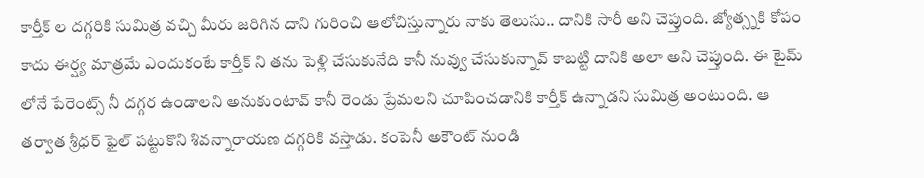కార్తీక్ ల దగ్గరికి సుమిత్ర వచ్చి మీరు జరిగిన దాని గురించి ఆలోచిస్తున్నారు నాకు తెలుసు.. దానికి సారీ అని చెప్తుంది. జ్యోత్స్నకి కోపం కాదు ఈర్ష్య మాత్రమే ఎందుకంటే కార్తీక్ ని తను పెళ్లి చేసుకునేది కానీ నువ్వు చేసుకున్నావ్ కాబట్టి దానికి అలా అని చెప్తుంది. ఈ టైమ్ లోనే పేరెంట్స్ నీ దగ్గర ఉండాలని అనుకుంటావ్ కానీ రెండు ప్రేమలని చూపించడానికి కార్తీక్ ఉన్నాడని సుమిత్ర అంటుంది. ఆ తర్వాత శ్రీధర్ ఫైల్ పట్టుకొని శివన్నారాయణ దగ్గరికి వస్తాడు. కంపెనీ అకౌంట్ నుండి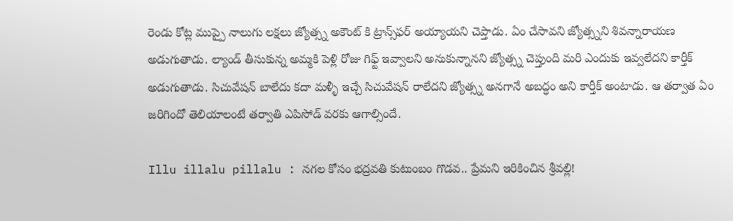రెండు కోట్ల ముప్పై నాలుగు లక్షలు జ్యోత్స్న అకౌంట్ కి ట్రాన్స్‌ఫర్ అయ్యాయని చెప్తాడు. ఏం చేసావని జ్యోత్స్నని శివన్నారాయణ అడుగుతాడు. ల్యాండ్ తీసుకున్న అమ్మకి పెళ్లి రోజు గిఫ్ట్ ఇవ్వాలని అనుకున్నానని జ్యోత్స్న చెప్తుంది మరి ఎందుకు ఇవ్వలేదని కార్తీక్ అడుగుతాడు. సిచువేషన్ బాలేదు కదా మళ్ళీ ఇచ్చే సిచువేషన్ రాలేదని జ్యోత్స్న అనగానే అబద్ధం అని కార్తీక్ అంటాడు. ఆ తర్వాత ఏం జరిగిందో తెలియాలంటే తర్వాతి ఎపిసోడ్ వరకు ఆగాల్సిందే.

Illu illalu pillalu : నగల కోసం భద్రవతి కుటుంబం గొడవ.. ప్రేమని ఇరికించిన శ్రీవల్లి!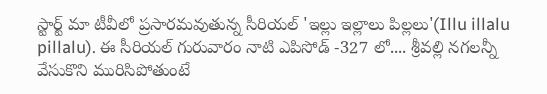స్టార్ట్ మా టీవీలో ప్రసారమవుతున్న సీరియల్ 'ఇల్లు ఇల్లాలు పిల్లలు'(Illu illalu pillalu). ఈ సీరియల్ గురువారం నాటి ఎపిసోడ్ -327 లో.... శ్రీవల్లి నగలన్నీ వేసుకొని మురిసిపోతుంటే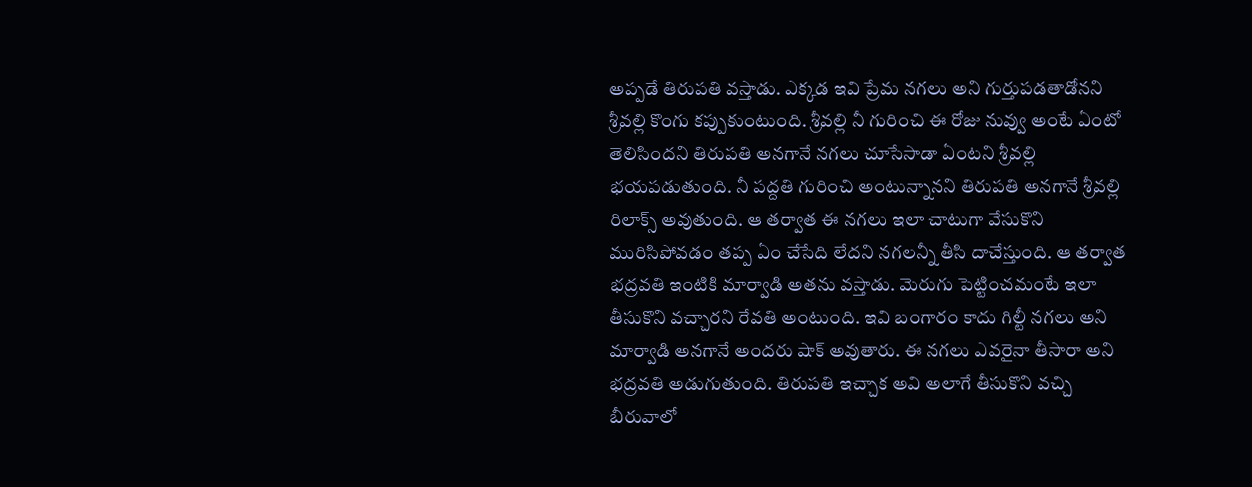అప్పడే తిరుపతి వస్తాడు. ఎక్కడ ఇవి ప్రేమ నగలు అని గుర్తుపడతాడోనని శ్రీవల్లి కొంగు కప్పుకుంటుంది. శ్రీవల్లి నీ గురించి ఈ రోజు నువ్వు అంటే ఏంటో తెలిసిందని తిరుపతి అనగానే నగలు చూసేసాడా ఏంటని శ్రీవల్లి భయపడుతుంది. నీ పద్దతి గురించి అంటున్నానని తిరుపతి అనగానే శ్రీవల్లి రిలాక్స్ అవుతుంది. ఆ తర్వాత ఈ నగలు ఇలా చాటుగా వేసుకొని మురిసిపోవడం తప్ప ఏం చేసేది లేదని నగలన్నీ తీసి దాచేస్తుంది. ఆ తర్వాత భద్రవతి ఇంటికి మార్వాడి అతను వస్తాడు. మెరుగు పెట్టించమంటే ఇలా తీసుకొని వచ్చారని రేవతి అంటుంది. ఇవి బంగారం కాదు గిల్టీ నగలు అని మార్వాడి అనగానే అందరు షాక్ అవుతారు. ఈ నగలు ఎవరైనా తీసారా అని భద్రవతి అడుగుతుంది. తిరుపతి ఇచ్చాక అవి అలాగే తీసుకొని వచ్చి బీరువాలో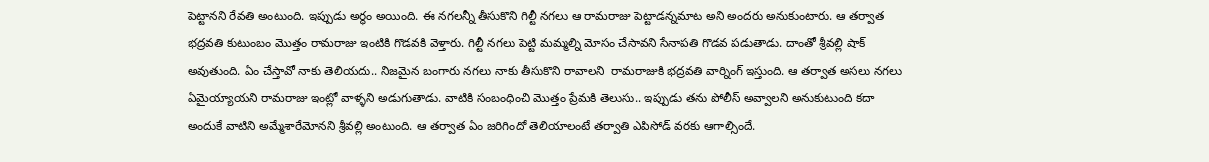పెట్టానని రేవతి అంటుంది. ఇప్పుడు అర్థం అయింది. ఈ నగలన్నీ తీసుకొని గిల్టీ నగలు ఆ రామరాజు పెట్టాడన్నమాట అని అందరు అనుకుంటారు. ఆ తర్వాత భద్రవతి కుటుంబం మొత్తం రామరాజు ఇంటికి గొడవకి వెళ్తారు. గిల్టీ నగలు పెట్టి మమ్మల్ని మోసం చేసావని సేనాపతి గొడవ పడుతాడు. దాంతో శ్రీవల్లి షాక్ అవుతుంది. ఏం చేస్తావో నాకు తెలియదు.. నిజమైన బంగారు నగలు నాకు తీసుకొని రావాలని  రామరాజుకి భద్రవతి వార్నింగ్ ఇస్తుంది. ఆ తర్వాత అసలు నగలు ఏమైయ్యాయని రామరాజు ఇంట్లో వాళ్ళని అడుగుతాడు. వాటికి సంబంధించి మొత్తం ప్రేమకి తెలుసు.. ఇప్పుడు తను పోలీస్ అవ్వాలని అనుకుటుంది కదా అందుకే వాటిని అమ్మేశారేమోనని శ్రీవల్లి అంటుంది. ఆ తర్వాత ఏం జరిగిందో తెలియాలంటే తర్వాతి ఎపిసోడ్ వరకు ఆగాల్సిందే.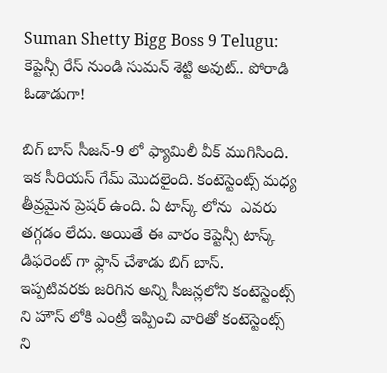Suman Shetty Bigg Boss 9 Telugu: కెప్టెన్సీ రేస్ నుండి సుమన్ శెట్టి అవుట్.. పోరాడి ఓడాడుగా!

బిగ్ బాస్ సీజన్-9 లో ఫ్యామిలీ వీక్ ముగిసింది. ఇక సీరియస్ గేమ్ మొదలైంది. కంటెస్టెంట్స్ మధ్య తీవ్రమైన ప్రెషర్ ఉంది. ఏ టాస్క్ లోను  ఎవరు  తగ్గడం లేదు. అయితే ఈ వారం కెప్టెన్సీ టాస్క్ డిఫరెంట్ గా ఫ్లాన్ చేశాడు బిగ్ బాస్. ఇప్పటివరకు జరిగిన అన్ని సీజన్లలోని కంటెస్టెంట్స్ ని హౌస్ లోకి ఎంట్రీ ఇప్పించి వారితో కంటెస్టెంట్స్ ని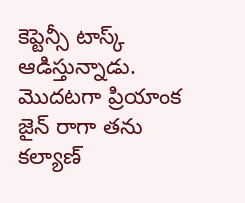కెప్టెన్సీ టాస్క్ ఆడిస్తున్నాడు. మొదటగా ప్రియాంక జైన్ రాగా తను కల్యాణ్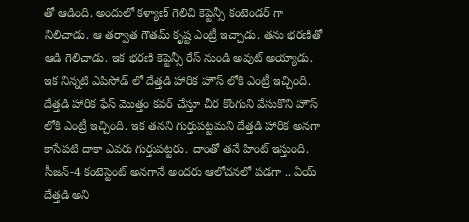తో ఆడింది. అందులో కళ్యాణ్ గెలిచి కెప్టెన్సీ కంటెండర్ గా నిలిచాడు. ఆ తర్వాత గౌతమ్ కృష్ట ఎంట్రీ ఇచ్చాడు. తను భరణితో ఆడి గెలిచాడు. ఇక భరణి కెప్టెన్సీ రేస్ నుండి అవుట్ అయ్యాడు. ఇక నిన్నటి ఎపిసోడ్ లో దేత్తడి హారిక హౌస్ లోకి ఎంట్రీ ఇచ్చింది. దేత్తడి హారిక ఫేస్ మొత్తం కవర్ చేస్తూ చీర కొంగుని వేసుకొని హౌస్ లోకి ఎంట్రీ ఇచ్చింది. ఇక తనని గుర్తుపట్టమని దేత్తడి హారిక అనగా కాసేపటి దాకా ఎవరు గుర్తుపట్టరు. దాంతో తనే హింట్ ఇస్తుంది. సీజన్-4 కంటెస్టెంట్ అనగానే అందరు ఆలోచనలో పడగా .. ఏయ్ దేత్తడి అని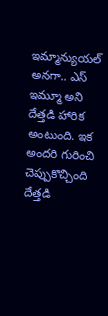ఇమ్మాన్యుయల్ అనగా.. ఎస్ ఇమ్మూ అని దేత్తడి హారిక అంటుంది. ఇక అందరి గురించి చెప్పుకొచ్చింది దేత్తడి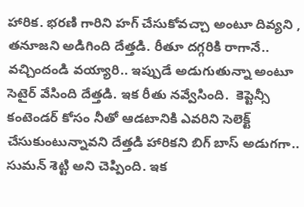హారిక. భరణి గారిని హగ్ చేసుకోవచ్చా అంటూ దివ్యని , తనూజని అడిగింది దేత్తడి. రీతూ దగ్గరికి రాగానే.. వచ్చిందండి వయ్యారి.. ఇప్పుడే అడుగుతున్నా అంటూ సెటైర్ వేసింది దేత్తడి. ఇక రీతు నవ్వేసింది.  కెప్టెన్సీ కంటెండర్ కోసం నీతో ఆడటానికి ఎవరిని సెలెక్ట్ చేసుకుంటున్నావని దేత్తడి హారికని బిగ్ బాస్ అడుగగా.. సుమన్ శెట్టి అని చెప్పింది. ఇక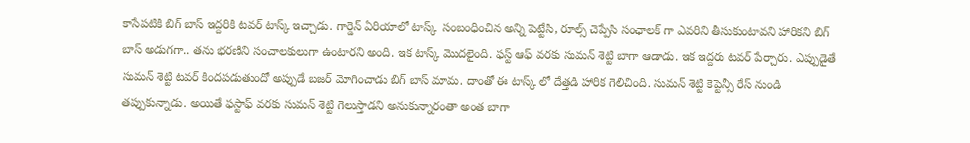కాసేపటికి బిగ్ బాస్ ఇద్దరికి టవర్ టాస్క్ ఇచ్చాడు. గార్డెన్ ఏరియాలో టాస్క్  సంబంధించిన అన్ని పెట్టేసి, రూల్స్ చెప్పేసి సంఛాలక్ గా ఎవరిని తీసుకుంటావని హారికని బిగ్ బాస్ అడుగగా.. తను భరణిని సంచాలకులుగా ఉంటారని అంది. ఇక టాస్క్ మొదలైంది. ఫస్ట్ ఆఫ్ వరకు సుమన్ శెట్టి బాగా ఆడాడు. ఇక ఇద్దరు టవర్ పేర్చారు. ఎప్పుడైతే సుమన్ శెట్టి టవర్ కిందపడుతుందో అప్పుడే బజర్ మోగించాడు బిగ్ బాస్ మామ. దాంతో ఈ టాస్క్ లో దేత్తడి హారిక గెలిచింది. సుమన్ శెట్టి కెప్టెన్సీ రేస్ నుండి తప్పుకున్నాడు. అయితే ఫస్టాఫ్ వరకు సుమన్ శెట్టి గెలుస్తాడని అనుకున్నారంతా అంత బాగా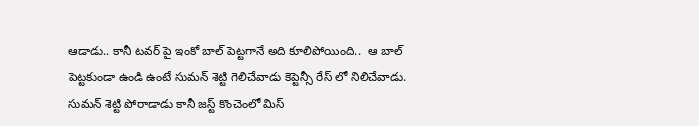ఆడాడు.. కానీ టవర్ పై ఇంకో బాల్ పెట్టగానే అది కూలిపోయింది..  ఆ బాల్ పెట్టకుండా ఉండి ఉంటే సుమన్ శెట్టి గెలిచేవాడు కెప్టెన్సీ రేస్ లో నిలిచేవాడు. సుమన్ శెట్టి పోరాడాడు కానీ జస్ట్ కొంచెంలో మిస్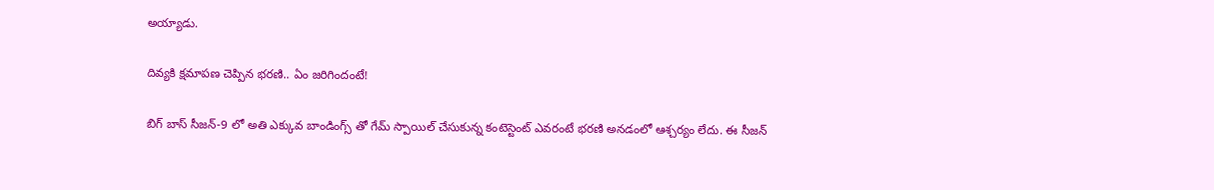అయ్యాడు.

దివ్యకి క్షమాపణ చెప్పిన భరణి.. ఏం జరిగిందంటే!

బిగ్ బాస్ సీజన్-9 లో అతి ఎక్కువ బాండింగ్స్ తో గేమ్ స్పాయిల్ చేసుకున్న కంటెస్టెంట్ ఎవరంటే భరణి అనడంలో ఆశ్చర్యం లేదు. ఈ సీజన్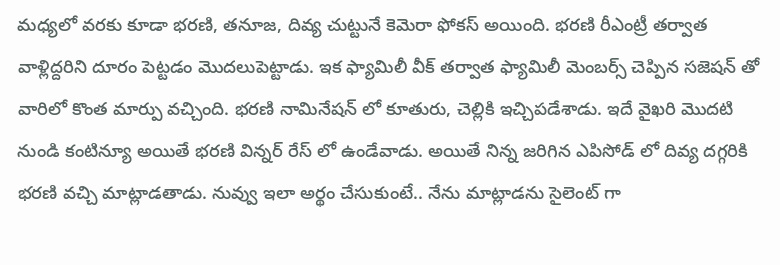మధ్యలో వరకు కూడా భరణి, తనూజ, దివ్య చుట్టునే కెమెరా ఫోకస్ అయింది. భరణి రీఎంట్రీ తర్వాత వాళ్లిద్దరిని దూరం పెట్టడం మొదలుపెట్టాడు. ఇక ఫ్యామిలీ వీక్ తర్వాత ఫ్యామిలీ మెంబర్స్ చెప్పిన సజెషన్ తో వారిలో కొంత మార్పు వచ్చింది. భరణి నామినేషన్ లో కూతురు, చెల్లికి ఇచ్చిపడేశాడు. ఇదే వైఖరి మొదటి నుండి కంటిన్యూ అయితే భరణి విన్నర్ రేస్ లో ఉండేవాడు. అయితే నిన్న జరిగిన ఎపిసోడ్ లో దివ్య దగ్గరికి భరణి వచ్చి మాట్లాడతాడు. నువ్వు ఇలా అర్థం చేసుకుంటే.. నేను మాట్లాడను సైలెంట్ గా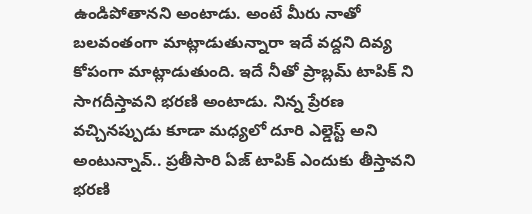ఉండిపోతానని అంటాడు. అంటే మీరు నాతో బలవంతంగా మాట్లాడుతున్నారా ఇదే వద్దని దివ్య కోపంగా మాట్లాడుతుంది. ఇదే నీతో ప్రాబ్లమ్ టాపిక్ ని సాగదీస్తావని భరణి అంటాడు. నిన్న ప్రేరణ వచ్చినప్పుడు కూడా మధ్యలో దూరి ఎల్డెస్ట్ అని అంటున్నావ్.. ప్రతీసారి ఏజ్ టాపిక్ ఎందుకు తీస్తావని భరణి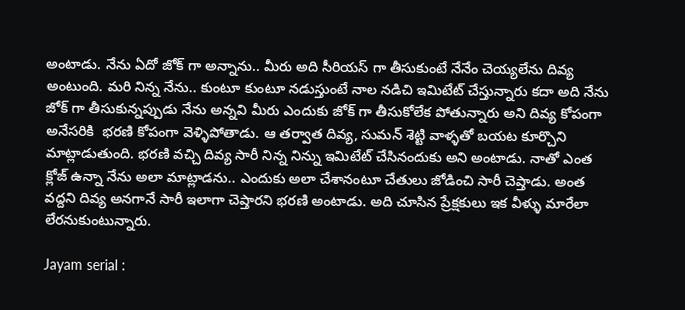అంటాడు. నేను ఏదో జోక్ గా అన్నాను.. మీరు అది సీరియస్ గా తీసుకుంటే నేనేం చెయ్యలేను దివ్య అంటుంది. మరి నిన్న నేను.. కుంటూ కుంటూ నడుస్తుంటే నాల నడిచి ఇమిటేట్ చేస్తున్నారు కదా అది నేను జోక్ గా తీసుకున్నప్పుడు నేను అన్నవి మీరు ఎందుకు జోక్ గా తీసుకోలేక పోతున్నారు అని దివ్య కోపంగా అనేసరికి  భరణి కోపంగా వెళ్ళిపోతాడు. ఆ తర్వాత దివ్య, సుమన్ శెట్టి వాళ్ళతో బయట కూర్చొని మాట్లాడుతుంది. భరణి వచ్చి దివ్య సారీ నిన్న నిన్ను ఇమిటేట్ చేసినందుకు అని అంటాడు. నాతో ఎంత క్లోజ్ ఉన్నా నేను అలా మాట్లాడను.. ఎందుకు అలా చేశానంటూ చేతులు జోడించి సారీ చెప్తాడు. అంత వద్దని దివ్య అనగానే సారీ ఇలాగా చెప్తారని భరణి అంటాడు. అది చూసిన ప్రేక్షకులు ఇక వీళ్ళు మారేలా లేరనుకుంటున్నారు.

Jayam serial :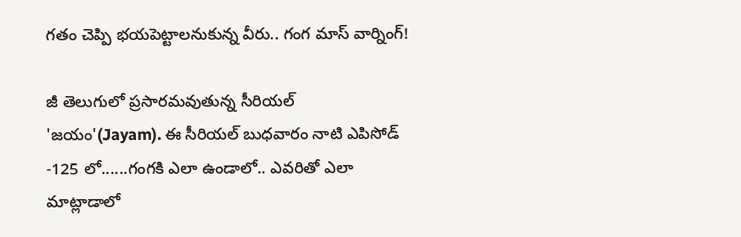గతం చెప్పి భయపెట్టాలనుకున్న వీరు.. గంగ మాస్ వార్నింగ్!

జీ తెలుగులో ప్రసారమవుతున్న సీరియల్ 'జయం'(Jayam). ఈ సీరియల్ బుధవారం నాటి ఎపిసోడ్ -125 లో......గంగకి ఎలా ఉండాలో.. ఎవరితో ఎలా మాట్లాడాలో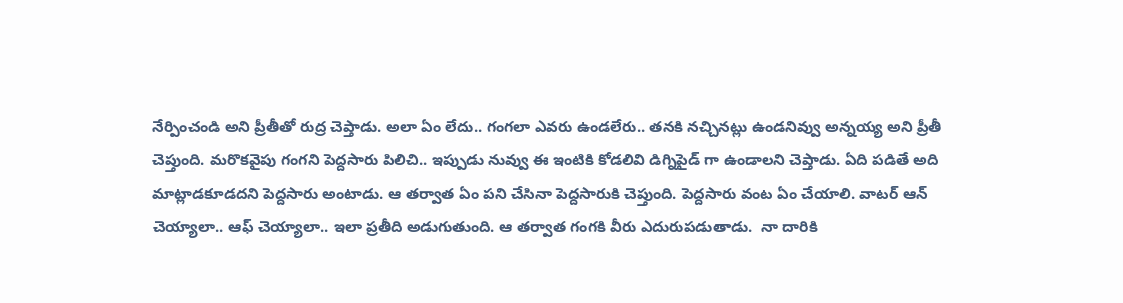నేర్పించండి అని ప్రీతీతో రుద్ర చెప్తాడు. అలా ఏం లేదు.. గంగలా ఎవరు ఉండలేరు.. తనకి నచ్చినట్లు ఉండనివ్వు అన్నయ్య అని ప్రీతీ చెప్తుంది. మరొకవైపు గంగని పెద్దసారు పిలిచి.. ఇప్పుడు నువ్వు ఈ ఇంటికి కోడలివి డిగ్నిపైడ్ గా ఉండాలని చెప్తాడు. ఏది పడితే అది మాట్లాడకూడదని పెద్దసారు అంటాడు. ఆ తర్వాత ఏం పని చేసినా పెద్దసారుకి చెప్తుంది. పెద్దసారు వంట ఏం చేయాలి. వాటర్ ఆన్ చెయ్యాలా.. ఆఫ్ చెయ్యాలా.. ఇలా ప్రతీది అడుగుతుంది. ఆ తర్వాత గంగకి వీరు ఎదురుపడుతాడు.  నా దారికి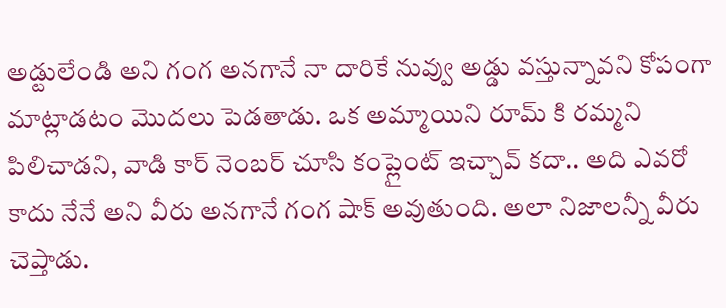అడ్టులేండి అని గంగ అనగానే నా దారికే నువ్వు అడ్డు వస్తున్నావని కోపంగా మాట్లాడటం మొదలు పెడతాడు. ఒక అమ్మాయిని రూమ్ కి రమ్మని పిలిచాడని, వాడి కార్ నెంబర్ చూసి కంప్లైంట్ ఇచ్చావ్ కదా.. అది ఎవరో కాదు నేనే అని వీరు అనగానే గంగ షాక్ అవుతుంది. అలా నిజాలన్నీ వీరు చెప్తాడు.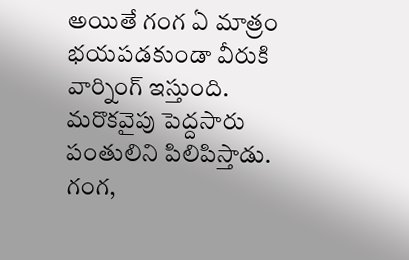అయితే గంగ ఏ మాత్రం భయపడకుండా వీరుకి వార్నింగ్ ఇస్తుంది. మరొకవైపు పెద్దసారు పంతులిని పిలిపిస్తాడు. గంగ,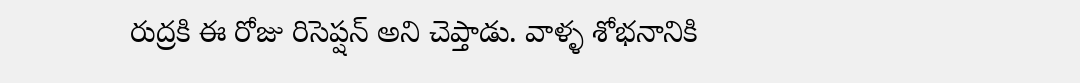రుద్రకి ఈ రోజు రిసెప్షన్ అని చెప్తాడు. వాళ్ళ శోభనానికి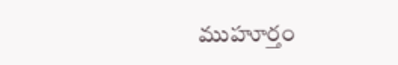ముహూర్తం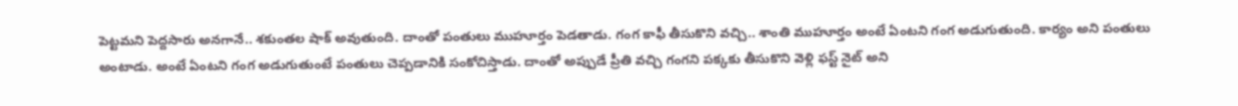పెట్టమని పెద్దసారు అనగానే.. శకుంతల షాక్ అవుతుంది. దాంతో పంతులు ముహూర్తం పెడతాడు. గంగ కాఫీ తీసుకొని వచ్చి.. శాంతి ముహూర్తం అంటే ఏంటని గంగ అడుగుతుంది. కార్యం అని పంతులు అంటాడు. అంటే ఏంటని గంగ అడుగుతుంటే పంతులు చెప్పడానికి సంకోచిస్తాడు. దాంతో అప్పుడే ప్రీతి వచ్చి గంగని పక్కకు తీసుకొని వెళ్లి ఫస్ట్ నైట్ అని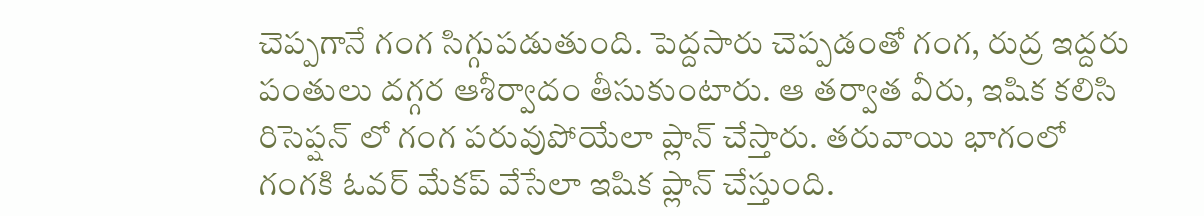చెప్పగానే గంగ సిగ్గుపడుతుంది. పెద్దసారు చెప్పడంతో గంగ, రుద్ర ఇద్దరు పంతులు దగ్గర ఆశీర్వాదం తీసుకుంటారు. ఆ తర్వాత వీరు, ఇషిక కలిసి రిసెప్షన్ లో గంగ పరువుపోయేలా ప్లాన్ చేస్తారు. తరువాయి భాగంలో గంగకి ఓవర్ మేకప్ వేసేలా ఇషిక ప్లాన్ చేస్తుంది.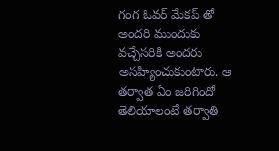గంగ ఓవర్ మేకప్ తో అందరి ముందుకు వచ్చేసరికి అందరు అసహ్యించుకుంటారు. ఆ తర్వాత ఏం జరిగిందో తెలియాలంటే తర్వాతి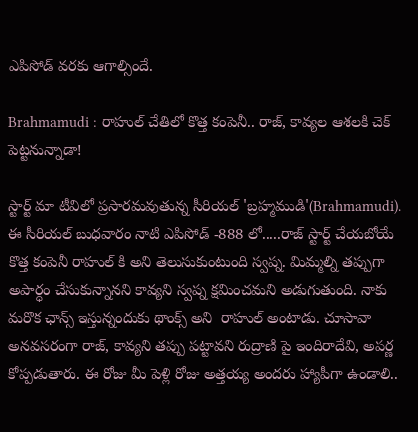ఎపిసోడ్ వరకు ఆగాల్సిందే.

Brahmamudi : రాహుల్ చేతిలో కొత్త కంపెనీ.. రాజ్, కావ్యల ఆశలకి చెక్ పెట్టనున్నాడా!

స్టార్ట్ మా టీవిలో ప్రసారమవుతున్న సీరియల్ 'బ్రహ్మముడి'(Brahmamudi). ఈ సీరియల్ బుధవారం నాటి ఎపిసోడ్ -888 లో.....రాజ్ స్టార్ట్ చేయబోయే కొత్త కంపెనీ రాహుల్ కి అని తెలుసుకుంటుంది స్వప్న. మిమ్మల్ని తప్పుగా అపార్ధం చేసుకున్నానని కావ్యని స్వప్న క్షమించమని అడుగుతుంది. నాకు మరొక ఛాన్స్ ఇస్తున్నందుకు థాంక్స్ అని  రాహుల్ అంటాడు. చూసావా అనవసరంగా రాజ్, కావ్యని తప్పు పట్టావని రుద్రాణి పై ఇందిరాదేవి, అపర్ణ కోప్పడుతారు. ఈ రోజు మీ పెళ్లి రోజు అత్తయ్య అందరు హ్యాపీగా ఉండాలి..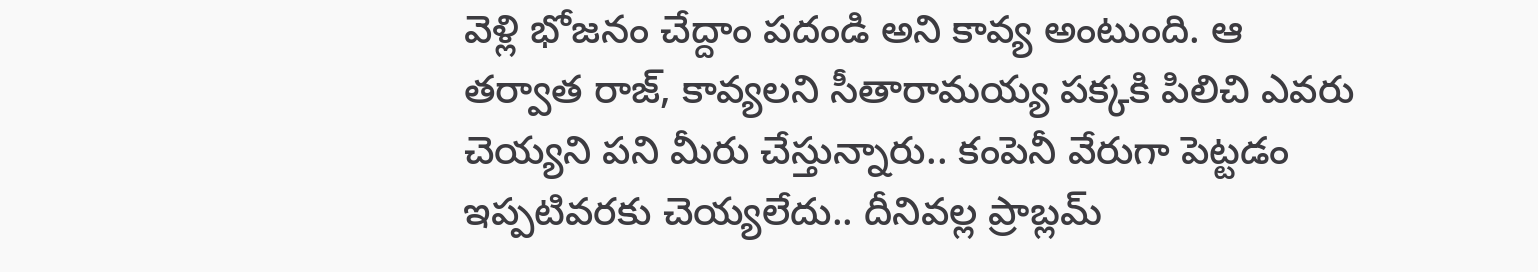వెళ్లి భోజనం చేద్దాం పదండి అని కావ్య అంటుంది. ఆ తర్వాత రాజ్, కావ్యలని సీతారామయ్య పక్కకి పిలిచి ఎవరు చెయ్యని పని మీరు చేస్తున్నారు.. కంపెనీ వేరుగా పెట్టడం ఇప్పటివరకు చెయ్యలేదు.. దీనివల్ల ప్రాబ్లమ్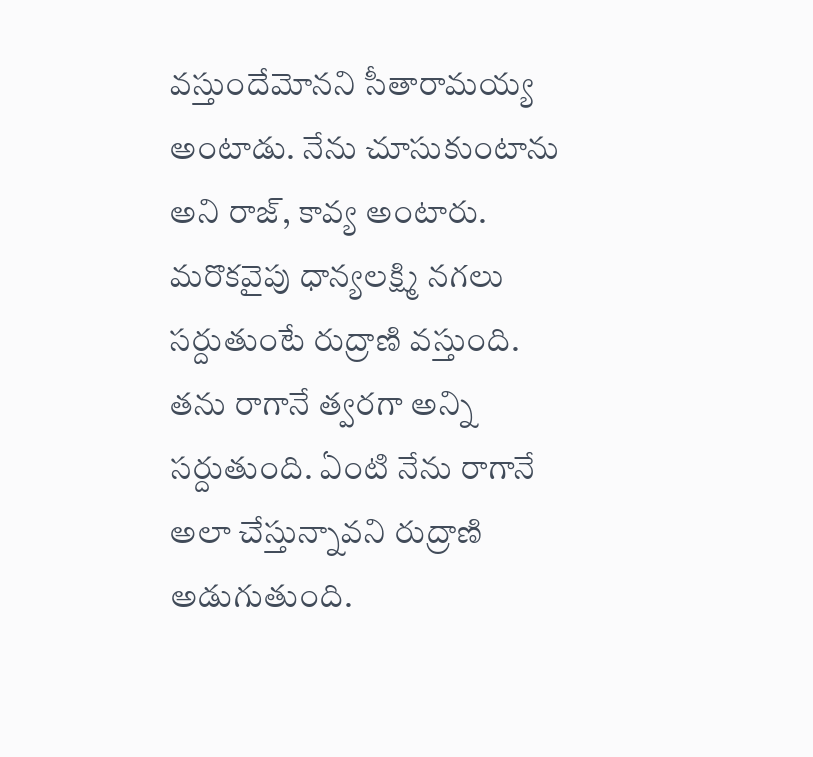వస్తుందేమోనని సీతారామయ్య అంటాడు. నేను చూసుకుంటాను అని రాజ్, కావ్య అంటారు. మరొకవైపు ధాన్యలక్ష్మి నగలు సర్దుతుంటే రుద్రాణి వస్తుంది. తను రాగానే త్వరగా అన్ని సర్దుతుంది. ఏంటి నేను రాగానే అలా చేస్తున్నావని రుద్రాణి అడుగుతుంది.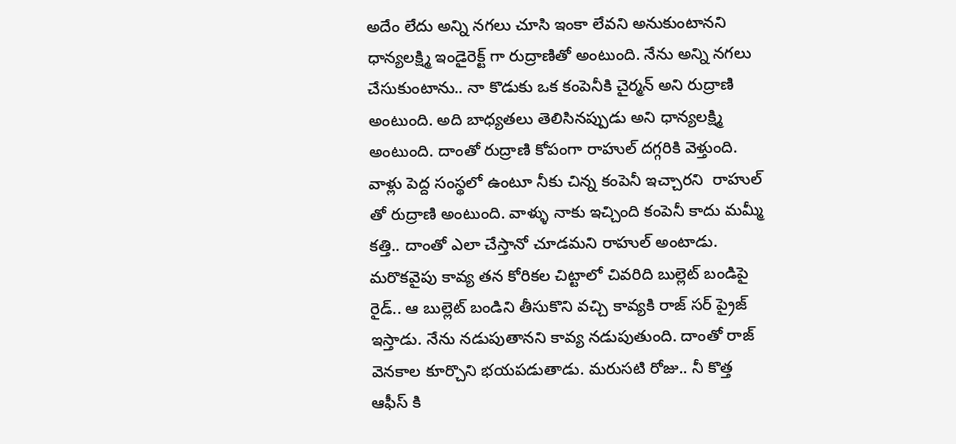అదేం లేదు అన్ని నగలు చూసి ఇంకా లేవని అనుకుంటానని ధాన్యలక్ష్మి ఇండైరెక్ట్ గా రుద్రాణితో అంటుంది. నేను అన్ని నగలు చేసుకుంటాను.. నా కొడుకు ఒక కంపెనీకి చైర్మన్ అని రుద్రాణి అంటుంది. అది బాధ్యతలు తెలిసినప్పుడు అని ధాన్యలక్ష్మి అంటుంది. దాంతో రుద్రాణి కోపంగా రాహుల్ దగ్గరికి వెళ్తుంది. వాళ్లు పెద్ద సంస్థలో ఉంటూ నీకు చిన్న కంపెనీ ఇచ్చారని  రాహుల్ తో రుద్రాణి అంటుంది. వాళ్ళు నాకు ఇచ్చింది కంపెనీ కాదు మమ్మీ కత్తి.. దాంతో ఎలా చేస్తానో చూడమని రాహుల్ అంటాడు. మరొకవైపు కావ్య తన కోరికల చిట్టాలో చివరిది బుల్లెట్ బండిపై రైడ్.. ఆ బుల్లెట్ బండిని తీసుకొని వచ్చి కావ్యకి రాజ్ సర్ ప్రైజ్ ఇస్తాడు. నేను నడుపుతానని కావ్య నడుపుతుంది. దాంతో రాజ్ వెనకాల కూర్చొని భయపడుతాడు. మరుసటి రోజు.. నీ కొత్త ఆఫీస్ కి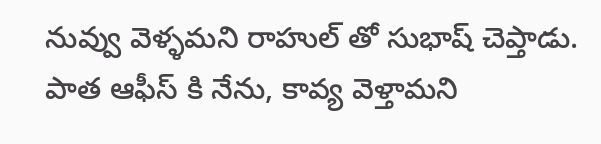నువ్వు వెళ్ళమని రాహుల్ తో సుభాష్ చెప్తాడు. పాత ఆఫీస్ కి నేను, కావ్య వెళ్తామని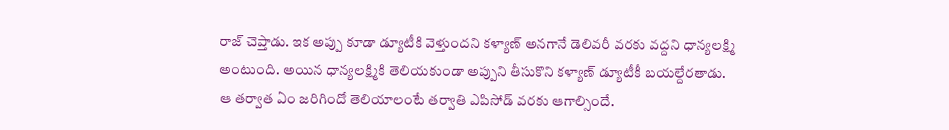రాజ్ చెప్తాడు. ఇక అప్పు కూడా డ్యూటీకి వెళ్తుందని కళ్యాణ్ అనగానే డెలివరీ వరకు వద్దని ధాన్యలక్ష్మి అంటుంది. అయిన ధాన్యలక్ష్మికి తెలియకుండా అప్పుని తీసుకొని కళ్యాణ్ డ్యూటీకీ బయల్దేరతాడు. ఆ తర్వాత ఏం జరిగిందో తెలియాలంటే తర్వాతి ఎపిసోడ్ వరకు ఆగాల్సిందే.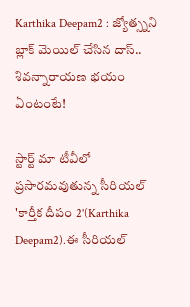Karthika Deepam2 : జ్యోత్స్నని బ్లాక్ మెయిల్ చేసిన దాస్.. శివన్నారాయణ భయం ఏంటంటే!

స్టార్ట్ మా టీవీలో ప్రసారమవుతున్న సీరియల్ 'కార్తీక దీపం 2'(Karthika Deepam2).ఈ సీరియల్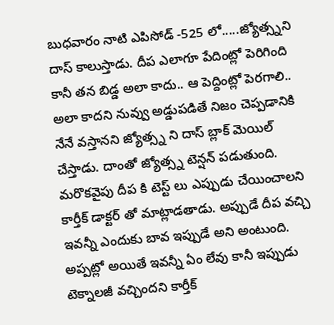బుధవారం నాటి ఎపిసోడ్ -525 లో.....జ్యోత్స్నని దాస్ కాలుస్తాడు. దీప ఎలాగూ పేదింట్లో పెరిగింది కానీ తన బిడ్డ అలా కాదు.. ఆ పెద్దింట్లో పెరగాలి.. అలా కాదని నువ్వు అడ్డుపడితే నిజం చెప్పడానికి నేనే వస్తానని జ్యోత్స్న ని దాస్ బ్లాక్ మెయిల్ చేస్తాడు. దాంతో జ్యోత్స్న టెన్షన్ పడుతుంది. మరొకవైపు దీప కి టెస్ట్ లు ఎప్పుడు చేయించాలని కార్తీక్ డాక్టర్ తో మాట్లాడతాడు. అప్పుడే దీప వచ్చి ఇవన్నీ ఎందుకు బావ ఇప్పుడే అని అంటుంది. అప్పట్లో అయితే ఇవన్నీ ఏం లేవు కానీ ఇప్పుడు టెక్నాలజీ వచ్చిందని కార్తీక్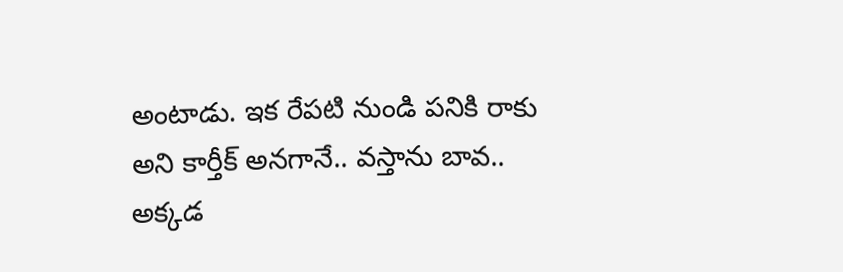అంటాడు. ఇక రేపటి నుండి పనికి రాకు అని కార్తీక్ అనగానే.. వస్తాను బావ.. అక్కడ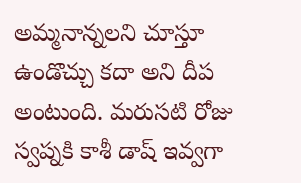అమ్మనాన్నలని చూస్తూ ఉండొచ్చు కదా అని దీప అంటుంది. మరుసటి రోజు స్వప్నకి కాశీ డాష్ ఇవ్వగా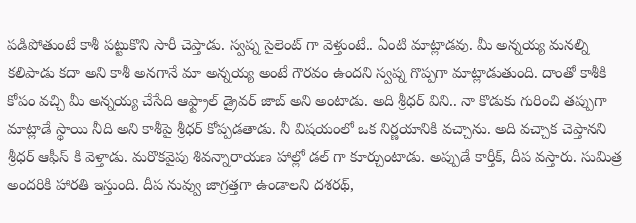పడిపోతుంటే కాశీ పట్టుకొని సారీ చెప్తాడు. స్వప్న సైలెంట్ గా వెళ్తుంటే.. ఏంటి మాట్లాడవు. మీ అన్నయ్య మనల్ని కలిపాడు కదా అని కాశీ అనగానే మా అన్నయ్య అంటే గౌరవం ఉందని స్వప్న గొప్పగా మాట్లాడుతుంది. దాంతో కాశీకి కోపం వచ్చి మీ అన్నయ్య చేసేది ఆఫ్ట్రాల్ డ్రైవర్ జాబ్ అని అంటాడు. అది శ్రీధర్ విని.. నా కొడుకు గురించి తప్పుగా మాట్లాడే స్థాయి నీది అని కాశీపై శ్రీధర్ కోప్పడతాడు. నీ విషయంలో ఒక నిర్ణయానికి వచ్చాను. అది వచ్చాక చెప్తానని శ్రీధర్ ఆఫీస్ కి వెళ్తాడు. మరొకవైపు శివన్నారాయణ హాల్లో డల్ గా కూర్చుంటాడు. అప్పుడే కార్తీక్, దీప వస్తారు. సుమిత్ర అందరికి హారతి ఇస్తుంది. దీప నువ్వు జాగ్రత్తగా ఉండాలని దశరథ్,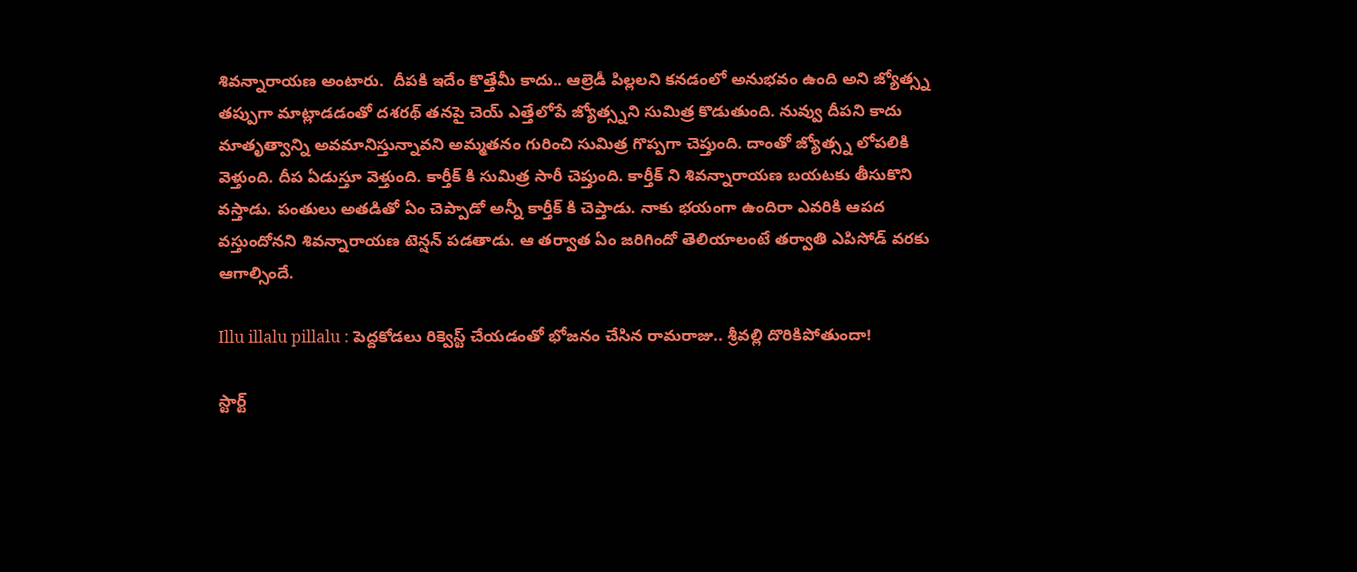శివన్నారాయణ అంటారు.  దీపకి ఇదేం కొత్తేమీ కాదు.. ఆల్రెడీ పిల్లలని కనడంలో అనుభవం ఉంది అని జ్యోత్స్న తప్పుగా మాట్లాడడంతో దశరథ్ తనపై చెయ్ ఎత్తేలోపే జ్యోత్స్నని సుమిత్ర కొడుతుంది. నువ్వు దీపని కాదు మాతృత్వాన్ని అవమానిస్తున్నావని అమ్మతనం గురించి సుమిత్ర గొప్పగా చెప్తుంది. దాంతో జ్యోత్స్న లోపలికి వెళ్తుంది. దీప ఏడుస్తూ వెళ్తుంది. కార్తీక్ కి సుమిత్ర సారీ చెప్తుంది. కార్తీక్ ని శివన్నారాయణ బయటకు తీసుకొని వస్తాడు. పంతులు అతడితో ఏం చెప్పాడో అన్నీ కార్తీక్ కి చెప్తాడు. నాకు భయంగా ఉందిరా ఎవరికి ఆపద వస్తుందోనని శివన్నారాయణ టెన్షన్ పడతాడు. ఆ తర్వాత ఏం జరిగిందో తెలియాలంటే తర్వాతి ఎపిసోడ్ వరకు ఆగాల్సిందే.

Illu illalu pillalu : పెద్దకోడలు రిక్వెస్ట్ చేయడంతో భోజనం చేసిన రామరాజు.. శ్రీవల్లి దొరికిపోతుందా!

స్టార్ట్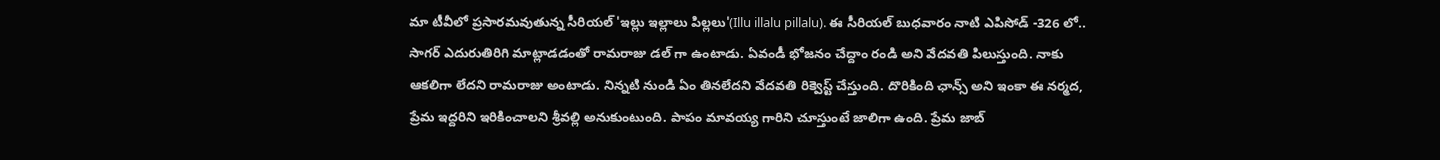మా టీవీలో ప్రసారమవుతున్న సీరియల్ 'ఇల్లు ఇల్లాలు పిల్లలు'(Illu illalu pillalu). ఈ సీరియల్ బుధవారం నాటి ఎపిసోడ్ -326 లో.. సాగర్ ఎదురుతిరిగి మాట్లాడడంతో రామరాజు డల్ గా ఉంటాడు. ఏవండీ భోజనం చేద్దాం రండి అని వేదవతి పిలుస్తుంది. నాకు ఆకలిగా లేదని రామరాజు అంటాడు. నిన్నటి నుండి ఏం తినలేదని వేదవతి రిక్వెస్ట్ చేస్తుంది. దొరికింది ఛాన్స్ అని ఇంకా ఈ నర్మద, ప్రేమ ఇద్దరిని ఇరికించాలని శ్రీవల్లి అనుకుంటుంది. పాపం మావయ్య గారిని చూస్తుంటే జాలిగా ఉంది. ప్రేమ జాబ్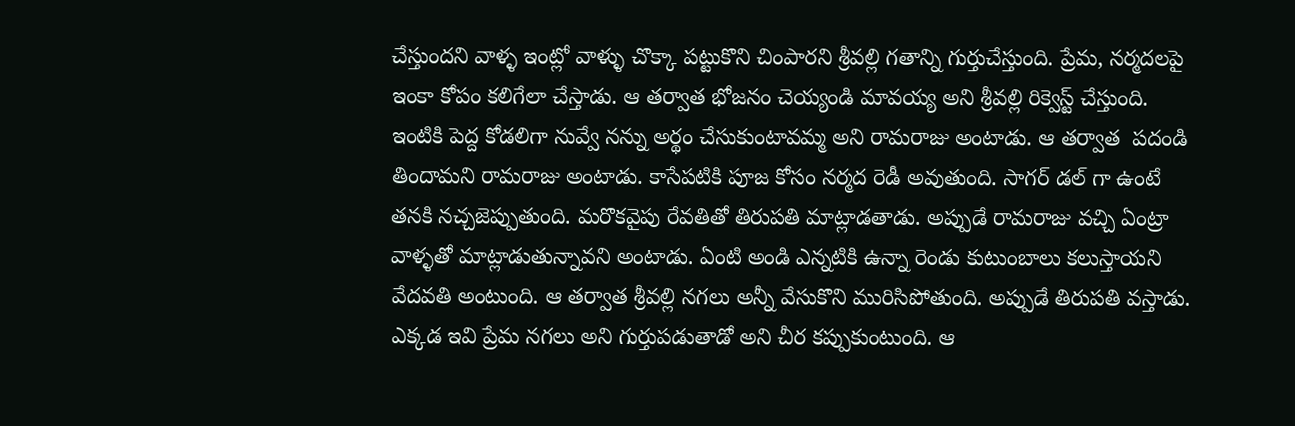చేస్తుందని వాళ్ళ ఇంట్లో వాళ్ళు చొక్కా పట్టుకొని చింపారని శ్రీవల్లి గతాన్ని గుర్తుచేస్తుంది. ప్రేమ, నర్మదలపై ఇంకా కోపం కలిగేలా చేస్తాడు. ఆ తర్వాత భోజనం చెయ్యండి మావయ్య అని శ్రీవల్లి రిక్వెస్ట్ చేస్తుంది. ఇంటికి పెద్ద కోడలిగా నువ్వే నన్ను అర్థం చేసుకుంటావమ్మ అని రామరాజు అంటాడు. ఆ తర్వాత  పదండి తిందామని రామరాజు అంటాడు. కాసేపటికి పూజ కోసం నర్మద రెడీ అవుతుంది. సాగర్ డల్ గా ఉంటే తనకి నచ్చజెప్పుతుంది. మరొకవైపు రేవతితో తిరుపతి మాట్లాడతాడు. అప్పుడే రామరాజు వచ్చి ఏంట్రా వాళ్ళతో మాట్లాడుతున్నావని అంటాడు. ఏంటి అండి ఎన్నటికి ఉన్నా రెండు కుటుంబాలు కలుస్తాయని వేదవతి అంటుంది. ఆ తర్వాత శ్రీవల్లి నగలు అన్నీ వేసుకొని మురిసిపోతుంది. అప్పుడే తిరుపతి వస్తాడు. ఎక్కడ ఇవి ప్రేమ నగలు అని గుర్తుపడుతాడో అని చీర కప్పుకుంటుంది. ఆ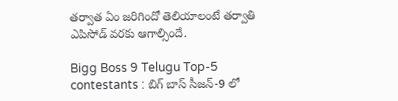తర్వాత ఏం జరిగిందో తెలియాలంటే తర్వాతి ఎపిసోడ్ వరకు ఆగాల్సిందే.

Bigg Boss 9 Telugu Top-5 contestants : బిగ్ బాస్ సీజన్-9 లో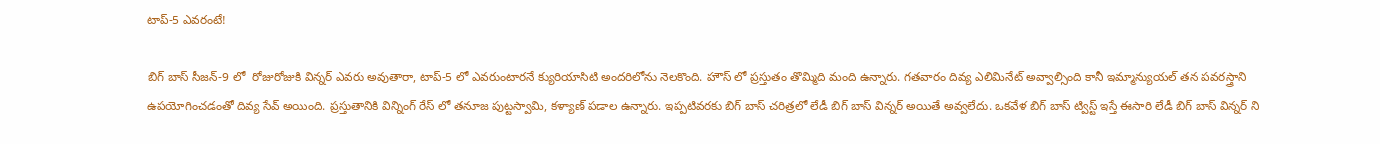టాప్-5 ఎవరంటే!

బిగ్ బాస్ సీజన్-9 లో  రోజురోజుకి విన్నర్ ఎవరు అవుతారా, టాప్-5 లో ఎవరుంటారనే క్యురియాసిటి అందరిలోను నెలకొంది. హౌస్ లో ప్రస్తుతం తొమ్మిది మంది ఉన్నారు. గతవారం దివ్య ఎలిమినేట్ అవ్వాల్సింది కానీ ఇమ్మాన్యుయల్ తన పవరస్త్రాని ఉపయోగించడంతో దివ్య సేవ్ అయింది. ప్రస్తుతానికి విన్నింగ్ రేస్ లో తనూజ పుట్టస్వామి, కళ్యాణ్ పడాల ఉన్నారు. ఇప్పటివరకు బిగ్ బాస్ చరిత్రలో లేడీ బిగ్ బాస్ విన్నర్ అయితే అవ్వలేదు. ఒకవేళ బిగ్ బాస్ ట్విస్ట్ ఇస్తే ఈసారి లేడీ బిగ్ బాస్ విన్నర్ ని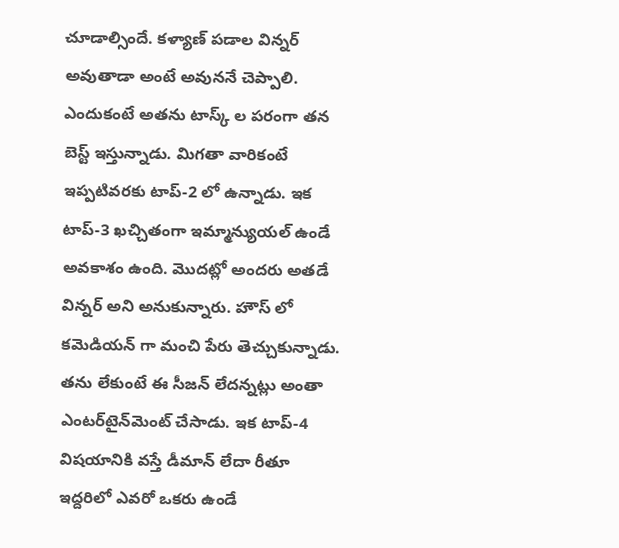చూడాల్సిందే. కళ్యాణ్ పడాల విన్నర్ అవుతాడా అంటే అవుననే చెప్పాలి. ఎందుకంటే అతను టాస్క్ ల పరంగా తన బెస్ట్ ఇస్తున్నాడు. మిగతా వారికంటే ఇప్పటివరకు టాప్-2 లో ఉన్నాడు. ఇక టాప్-3 ఖచ్చితంగా ఇమ్మాన్యుయల్ ఉండే అవకాశం ఉంది. మొదట్లో అందరు అతడే విన్నర్ అని అనుకున్నారు. హౌస్ లో కమెడియన్ గా మంచి పేరు తెచ్చుకున్నాడు. తను లేకుంటే ఈ సీజన్ లేదన్నట్లు అంతా ఎంటర్‌టైన్‌మెంట్ చేసాడు. ఇక టాప్-4 విషయానికి వస్తే డీమాన్ లేదా రీతూ ఇద్దరిలో ఎవరో ఒకరు ఉండే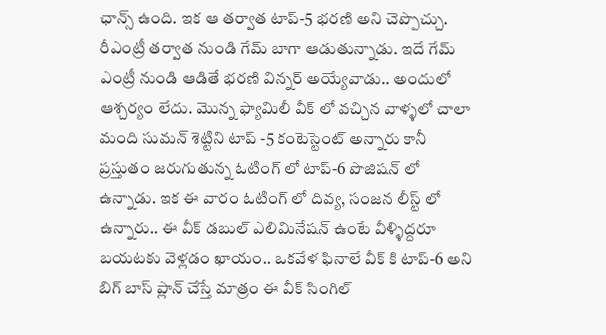ఛాన్స్ ఉంది. ఇక ఆ తర్వాత టాప్-5 భరణి అని చెప్పొచ్చు. రీఎంట్రీ తర్వాత నుండి గేమ్ బాగా ఆడుతున్నాడు. ఇదే గేమ్ ఎంట్రీ నుండి ఆడితే భరణి విన్నర్ అయ్యేవాడు.. అందులో ఆశ్చర్యం లేదు. మొన్న ఫ్యామిలీ వీక్ లో వచ్చిన వాళ్ళలో చాలా మంది సుమన్ శెట్టిని టాప్ -5 కంటెస్టెంట్ అన్నారు కానీ ప్రస్తుతం జరుగుతున్న ఓటింగ్ లో టాప్-6 పొజిషన్ లో ఉన్నాడు. ఇక ఈ వారం ఓటింగ్ లో దివ్య, సంజన లీస్ట్ లో ఉన్నారు.. ఈ వీక్ డబుల్ ఎలిమినేషన్ ఉంటే వీళ్ళిద్దరూ బయటకు వెళ్లడం ఖాయం.. ఒకవేళ ఫినాలే వీక్ కి టాప్-6 అని బిగ్ బాస్ ప్లాన్ చేస్తే మాత్రం ఈ వీక్ సింగిల్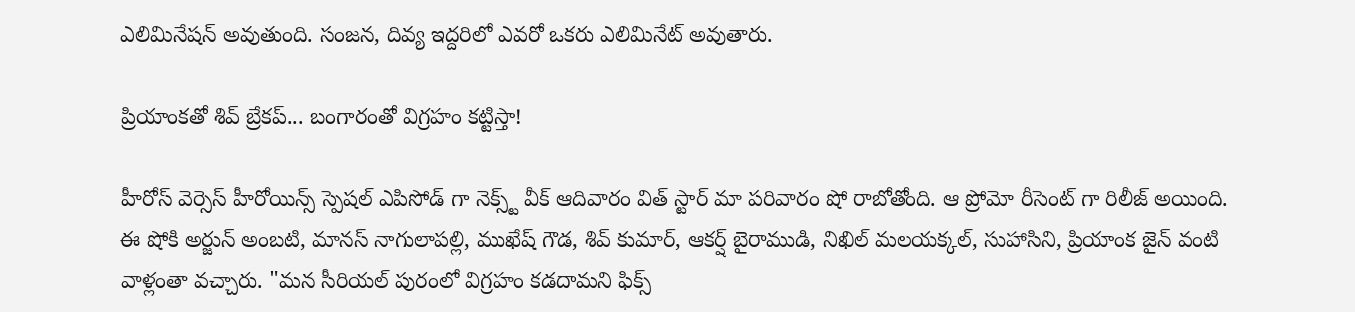ఎలిమినేషన్ అవుతుంది. సంజన, దివ్య ఇద్దరిలో ఎవరో ఒకరు ఎలిమినేట్ అవుతారు.

ప్రియాంకతో శివ్ బ్రేకప్... బంగారంతో విగ్రహం కట్టిస్తా!

హీరోస్ వెర్సెస్ హీరోయిన్స్ స్పెషల్ ఎపిసోడ్ గా నెక్స్ట్ వీక్ ఆదివారం విత్ స్టార్ మా పరివారం షో రాబోతోంది. ఆ ప్రోమో రీసెంట్ గా రిలీజ్ అయింది. ఈ షోకి అర్జున్ అంబటి, మానస్ నాగులాపల్లి, ముఖేష్ గౌడ, శివ్ కుమార్, ఆకర్ష్ బైరాముడి, నిఖిల్ మలయక్కల్, సుహాసిని, ప్రియాంక జైన్ వంటి వాళ్లంతా వచ్చారు. "మన సీరియల్ పురంలో విగ్రహం కడదామని ఫిక్స్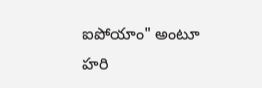ఐపోయాం" అంటూ హరి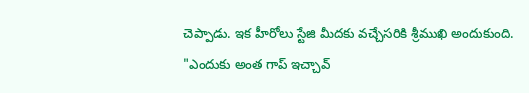చెప్పాడు. ఇక హీరోలు స్టేజి మీదకు వచ్చేసరికి శ్రీముఖి అందుకుంది. "ఎందుకు అంత గాప్ ఇచ్చావ్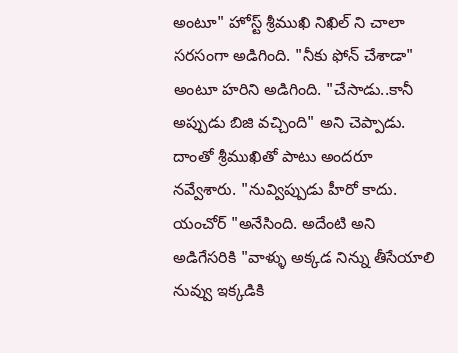అంటూ" హోస్ట్ శ్రీముఖి నిఖిల్ ని చాలా సరసంగా అడిగింది. "నీకు ఫోన్ చేశాడా" అంటూ హరిని అడిగింది. "చేసాడు..కానీ అప్పుడు బిజి వచ్చింది" అని చెప్పాడు. దాంతో శ్రీముఖితో పాటు అందరూ నవ్వేశారు. "నువ్విప్పుడు హీరో కాదు. యంచోర్ "అనేసింది. అదేంటి అని అడిగేసరికి "వాళ్ళు అక్కడ నిన్ను తీసేయాలి నువ్వు ఇక్కడికి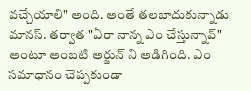వచ్చేయాలి" అంది. అంతే తలబాదుకున్నాడు మానస్. తర్వాత "ఏరా నాన్న ఎం చేస్తున్నావ్" అంటూ అంబటి అర్జున్ ని అడిగింది. ఎం సమాధానం చెప్పకుండా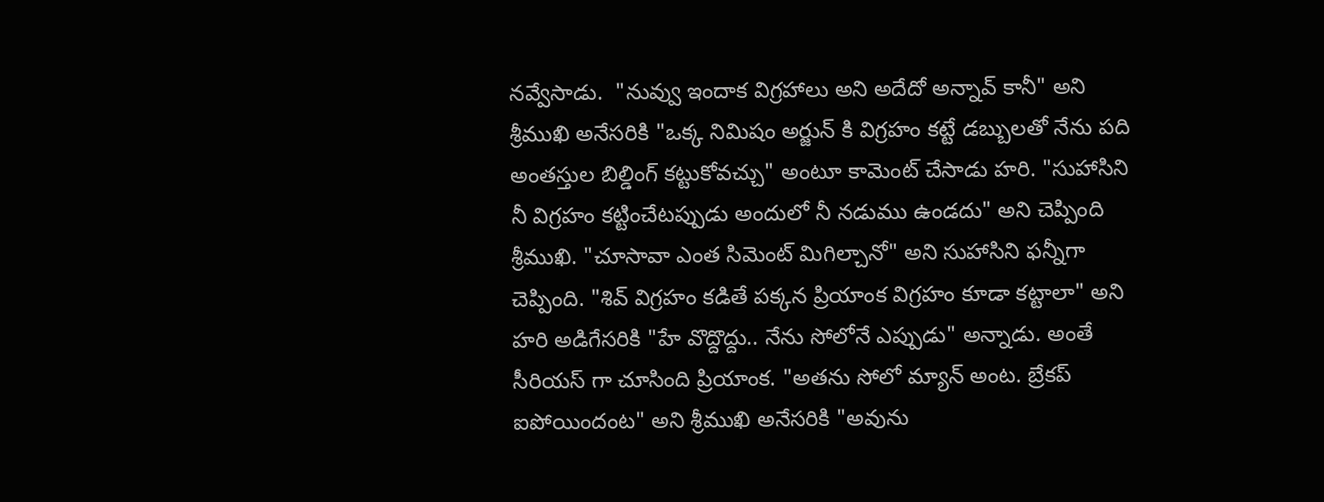నవ్వేసాడు.  "నువ్వు ఇందాక విగ్రహాలు అని అదేదో అన్నావ్ కానీ" అని శ్రీముఖి అనేసరికి "ఒక్క నిమిషం అర్జున్ కి విగ్రహం కట్టే డబ్బులతో నేను పది అంతస్తుల బిల్డింగ్ కట్టుకోవచ్చు" అంటూ కామెంట్ చేసాడు హరి. "సుహాసిని నీ విగ్రహం కట్టించేటప్పుడు అందులో నీ నడుము ఉండదు" అని చెప్పింది శ్రీముఖి. "చూసావా ఎంత సిమెంట్ మిగిల్చానో" అని సుహాసిని ఫన్నీగా చెప్పింది. "శివ్ విగ్రహం కడితే పక్కన ప్రియాంక విగ్రహం కూడా కట్టాలా" అని హరి అడిగేసరికి "హే వొద్దొద్దు.. నేను సోలోనే ఎప్పుడు" అన్నాడు. అంతే సీరియస్ గా చూసింది ప్రియాంక. "అతను సోలో మ్యాన్ అంట. బ్రేకప్ ఐపోయిందంట" అని శ్రీముఖి అనేసరికి "అవును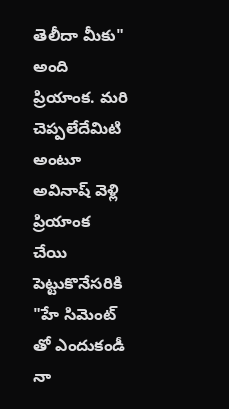తెలీదా మీకు" అంది ప్రియాంక. మరి చెప్పలేదేమిటి అంటూ అవినాష్ వెళ్లి ప్రియాంక చేయి పెట్టుకొనేసరికి "హే సిమెంట్ తో ఎందుకండీ నా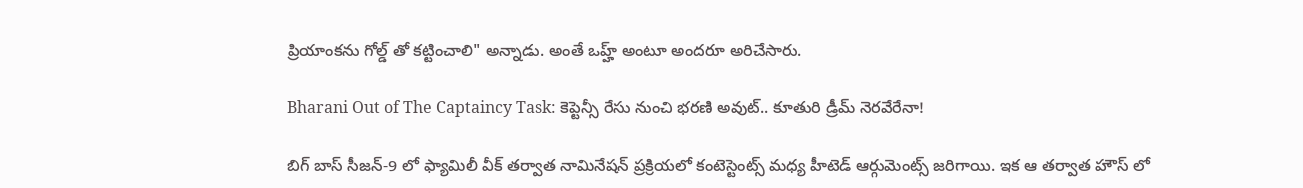ప్రియాంకను గోల్డ్ తో కట్టించాలి" అన్నాడు. అంతే ఒహ్హ్ అంటూ అందరూ అరిచేసారు.

Bharani Out of The Captaincy Task: కెప్టెన్సీ రేసు నుంచి భరణి అవుట్.. కూతురి డ్రీమ్ నెరవేరేనా!

బిగ్ బాస్ సీజన్-9 లో ఫ్యామిలీ వీక్ తర్వాత నామినేషన్ ప్రక్రియలో కంటెస్టెంట్స్ మధ్య హీటెడ్ ఆర్గుమెంట్స్ జరిగాయి. ఇక ఆ తర్వాత హౌస్ లో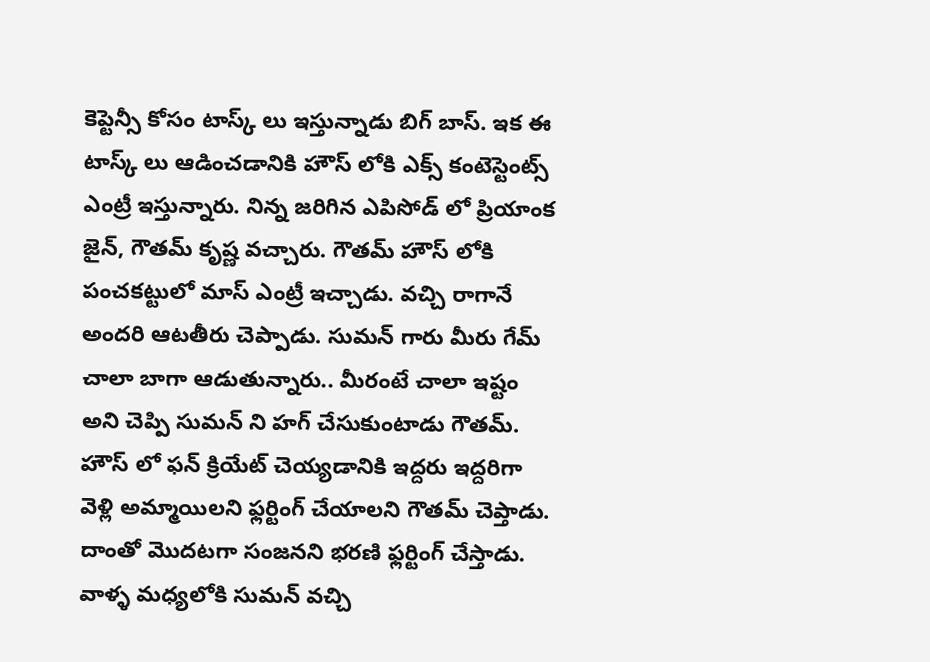కెప్టెన్సీ కోసం టాస్క్ లు ఇస్తున్నాడు బిగ్ బాస్. ఇక ఈ టాస్క్ లు ఆడించడానికి హౌస్ లోకి ఎక్స్ కంటెస్టెంట్స్ ఎంట్రీ ఇస్తున్నారు. నిన్న జరిగిన ఎపిసోడ్ లో ప్రియాంక జైన్, గౌతమ్ కృష్ణ వచ్చారు. గౌతమ్ హౌస్ లోకి పంచకట్టులో మాస్ ఎంట్రీ ఇచ్చాడు. వచ్చి రాగానే అందరి ఆటతీరు చెప్పాడు. సుమన్ గారు మీరు గేమ్ చాలా బాగా ఆడుతున్నారు.. మీరంటే చాలా ఇష్టం అని చెప్పి సుమన్ ని హగ్ చేసుకుంటాడు గౌతమ్. హౌస్ లో ఫన్ క్రియేట్ చెయ్యడానికి ఇద్దరు ఇద్దరిగా వెళ్లి అమ్మాయిలని ఫ్లర్టింగ్ చేయాలని గౌతమ్ చెప్తాడు. దాంతో మొదటగా సంజనని భరణి ఫ్లర్టింగ్ చేస్తాడు. వాళ్ళ మధ్యలోకి సుమన్ వచ్చి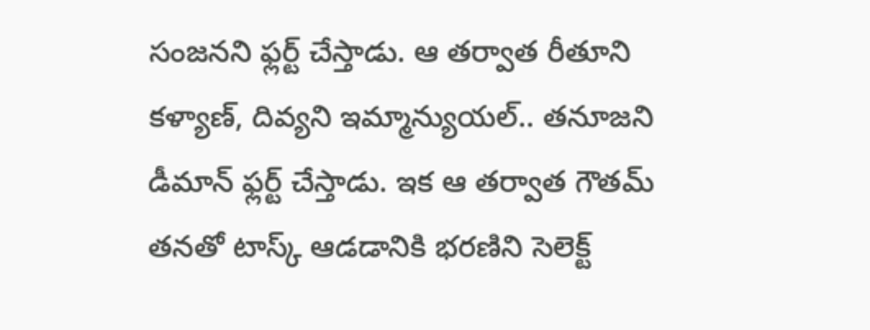సంజనని ఫ్లర్ట్ చేస్తాడు. ఆ తర్వాత రీతూని కళ్యాణ్, దివ్యని ఇమ్మాన్యుయల్.. తనూజని డీమాన్ ఫ్లర్ట్ చేస్తాడు. ఇక ఆ తర్వాత గౌతమ్ తనతో టాస్క్ ఆడడానికి భరణిని సెలెక్ట్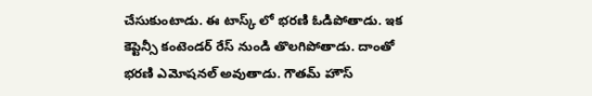చేసుకుంటాడు. ఈ టాస్క్ లో భరణి ఓడిపోతాడు. ఇక కెప్టెన్సీ కంటెండర్ రేస్ నుండి తొలగిపోతాడు. దాంతో భరణి ఎమోషనల్ అవుతాడు. గౌతమ్ హౌస్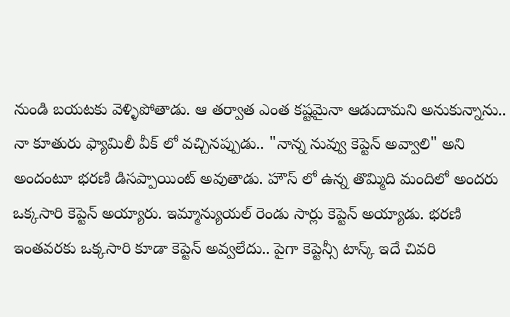నుండి బయటకు వెళ్ళిపోతాడు. ఆ తర్వాత ఎంత కష్టమైనా ఆడుదామని అనుకున్నాను.. నా కూతురు ఫ్యామిలీ వీక్ లో వచ్చినప్పుడు.. "నాన్న నువ్వు కెప్టెన్ అవ్వాలి" అని అందంటూ భరణి డిసప్పాయింట్ అవుతాడు. హౌస్ లో ఉన్న తొమ్మిది మందిలో అందరు ఒక్కసారి కెప్టెన్ అయ్యారు. ఇమ్మాన్యుయల్ రెండు సార్లు కెప్టెన్ అయ్యాడు. భరణి ఇంతవరకు ఒక్కసారి కూడా కెప్టెన్ అవ్వలేదు.. పైగా కెప్టెన్సీ టాస్క్ ఇదే చివరి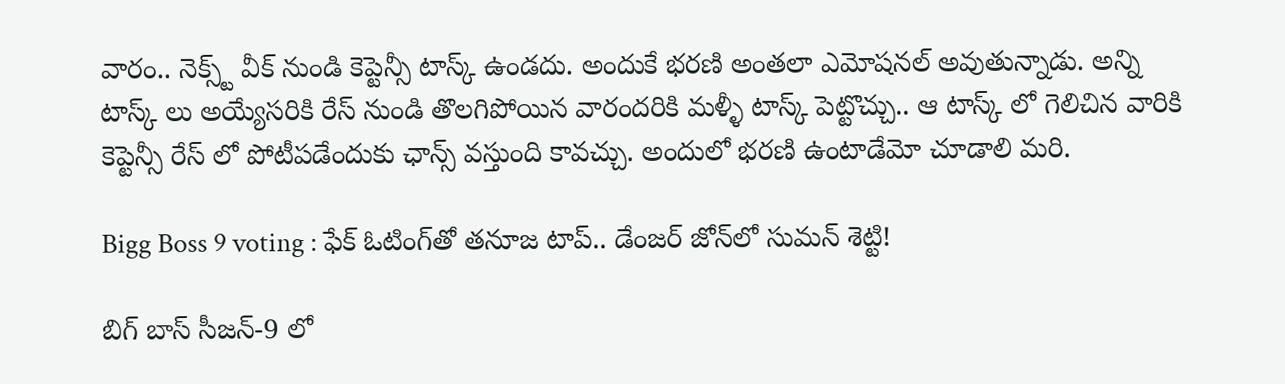వారం.. నెక్స్ట్ వీక్ నుండి కెప్టెన్సీ టాస్క్ ఉండదు. అందుకే భరణి అంతలా ఎమోషనల్ అవుతున్నాడు. అన్ని టాస్క్ లు అయ్యేసరికి రేస్ నుండి తొలగిపోయిన వారందరికి మళ్ళీ టాస్క్ పెట్టొచ్చు.. ఆ టాస్క్ లో గెలిచిన వారికి కెప్టెన్సీ రేస్ లో పోటీపడేందుకు ఛాన్స్ వస్తుంది కావచ్చు. అందులో భరణి ఉంటాడేమో చూడాలి మరి.

Bigg Boss 9 voting : ఫేక్ ఓటింగ్‌తో తనూజ టాప్.. డేంజర్ జోన్‌లో సుమన్ శెట్టి!

బిగ్ బాస్ సీజన్-9 లో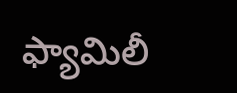ఫ్యామిలీ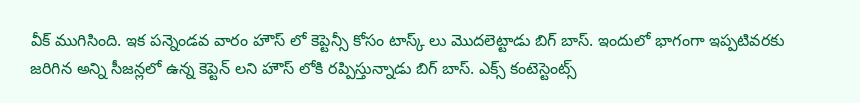వీక్ ముగిసింది. ఇక పన్నెండవ వారం హౌస్ లో కెప్టెన్సీ కోసం టాస్క్ లు మొదలెట్టాడు బిగ్ బాస్. ఇందులో భాగంగా ఇప్పటివరకు జరిగిన అన్ని సీజన్లలో ఉన్న కెప్టెన్ లని హౌస్ లోకి రప్పిస్తున్నాడు బిగ్ బాస్. ఎక్స్ కంటెస్టెంట్స్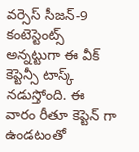వర్సెస్ సీజన్-9 కంటెస్టెంట్స్ అన్నట్టుగా ఈ వీక్ కెప్టెన్సీ టాస్క్ నడుస్తోంది. ఈ వారం రీతూ కెప్టెన్ గా ఉండటంతో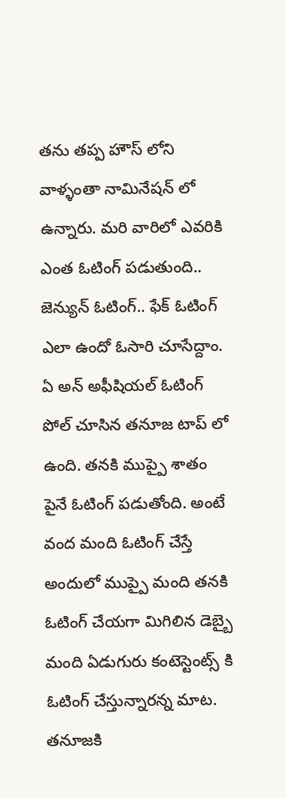తను తప్ప హౌస్ లోని వాళ్ళంతా నామినేషన్ లో ఉన్నారు. మరి వారిలో ఎవరికి ఎంత ఓటింగ్ పడుతుంది.. జెన్యున్ ఓటింగ్.. ఫేక్ ఓటింగ్ ఎలా ఉందో ఓసారి చూసేద్దాం. ఏ అన్ అఫీషియల్ ఓటింగ్ పోల్ చూసిన తనూజ టాప్ లో ఉంది. తనకి ముప్పై శాతం పైనే ఓటింగ్ పడుతోంది. అంటే వంద మంది ఓటింగ్ చేస్తే అందులో ముప్పై మంది తనకి ఓటింగ్ చేయగా మిగిలిన డెబ్బై మంది ఏడుగురు కంటెస్టెంట్స్ కి ఓటింగ్ చేస్తున్నారన్న మాట. తనూజకి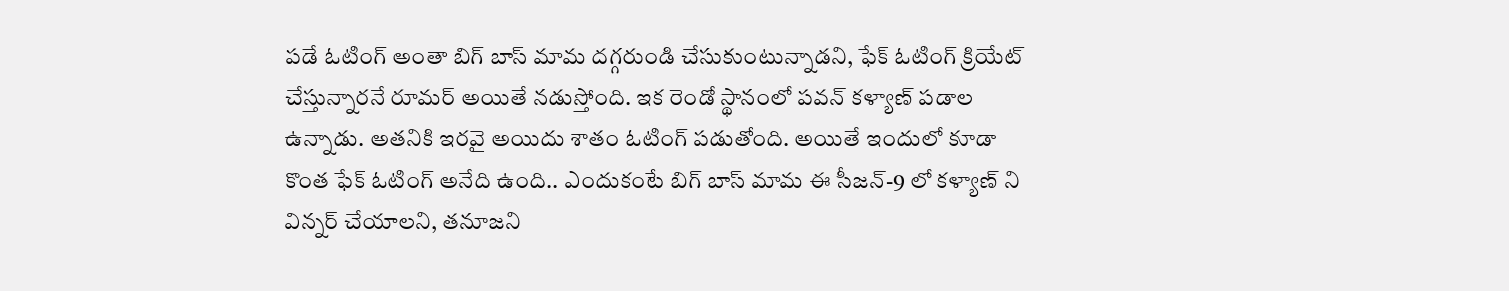పడే ఓటింగ్ అంతా బిగ్ బాస్ మామ దగ్గరుండి చేసుకుంటున్నాడని, ఫేక్ ఓటింగ్ క్రియేట్ చేస్తున్నారనే రూమర్ అయితే నడుస్తోంది. ఇక రెండో స్థానంలో పవన్ కళ్యాణ్ పడాల ఉన్నాడు. అతనికి ఇరవై అయిదు శాతం ఓటింగ్ పడుతోంది. అయితే ఇందులో కూడా కొంత ఫేక్ ఓటింగ్ అనేది ఉంది.. ఎందుకంటే బిగ్ బాస్ మామ ఈ సీజన్-9 లో కళ్యాణ్ ని విన్నర్ చేయాలని, తనూజని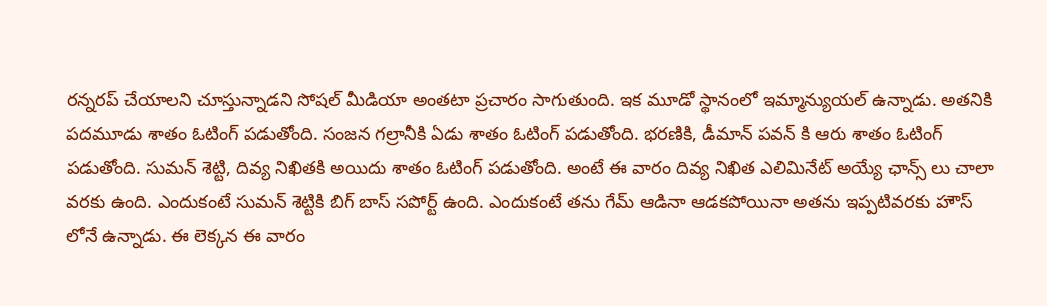రన్నరప్ చేయాలని చూస్తున్నాడని సోషల్ మీడియా అంతటా ప్రచారం సాగుతుంది. ఇక మూడో స్థానంలో ఇమ్మాన్యుయల్ ఉన్నాడు. అతనికి పదమూడు శాతం ఓటింగ్ పడుతోంది. సంజన గల్రానీకి ఏడు శాతం ఓటింగ్ పడుతోంది. భరణికి, డీమాన్ పవన్ కి ఆరు శాతం ఓటింగ్ పడుతోంది. సుమన్ శెట్టి, దివ్య నిఖితకి అయిదు శాతం ఓటింగ్ పడుతోంది. అంటే ఈ వారం దివ్య నిఖిత ఎలిమినేట్ అయ్యే ఛాన్స్ లు చాలా వరకు ఉంది. ఎందుకంటే సుమన్ శెట్టికి బిగ్ బాస్ సపోర్ట్ ఉంది. ఎందుకంటే తను గేమ్ ఆడినా ఆడకపోయినా అతను ఇప్పటివరకు హౌస్ లోనే ఉన్నాడు. ఈ లెక్కన ఈ వారం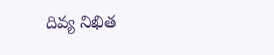దివ్య నిఖిత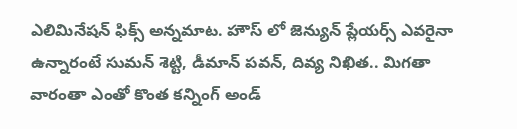ఎలిమినేషన్ ఫిక్స్ అన్నమాట. హౌస్ లో జెన్యున్ ప్లేయర్స్ ఎవరైనా ఉన్నారంటే సుమన్ శెట్టి, డీమాన్ పవన్, దివ్య నిఖిత.. మిగతా వారంతా ఎంతో కొంత కన్నింగ్ అండ్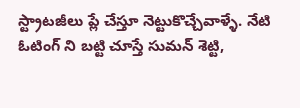స్ట్రాటజీలు ప్లే చేస్తూ నెట్టుకొచ్చేవాళ్ళే. నేటి ఓటింగ్ ని బట్టి చూస్తే సుమన్ శెట్టి,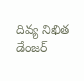దివ్య నిఖిత డేంజర్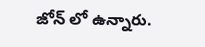జోన్ లో ఉన్నారు.